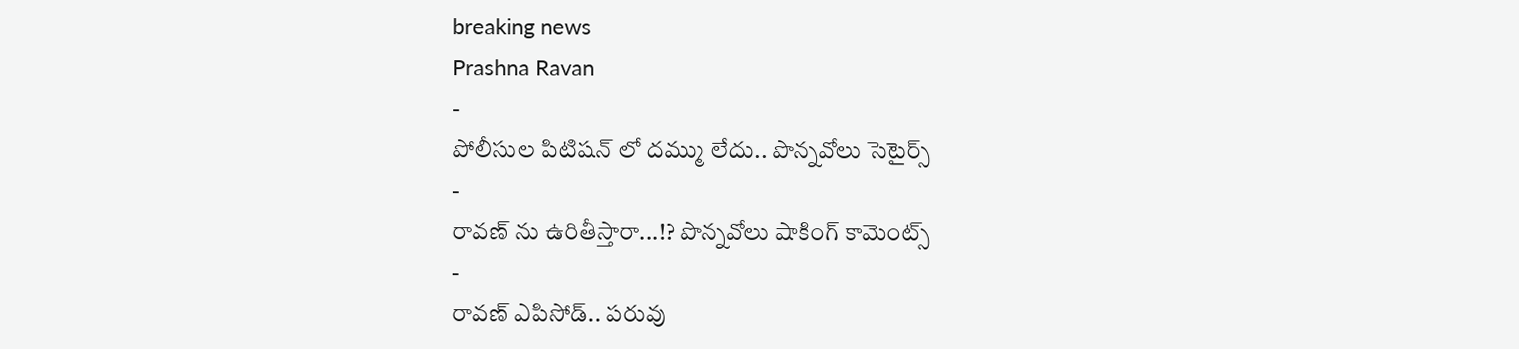breaking news
Prashna Ravan
-
పోలీసుల పిటిషన్ లో దమ్ము లేదు.. పొన్నవోలు సెటైర్స్
-
రావణ్ ను ఉరితీస్తారా...!? పొన్నవోలు షాకింగ్ కామెంట్స్
-
రావణ్ ఎపిసోడ్.. పరువు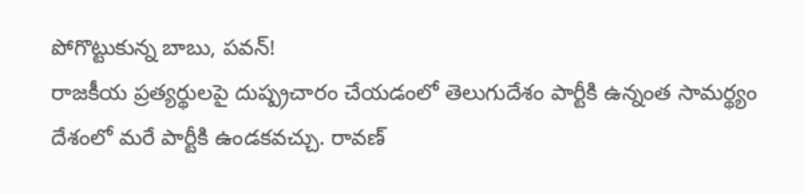పోగొట్టుకున్న బాబు, పవన్!
రాజకీయ ప్రత్యర్థులపై దుష్ప్రచారం చేయడంలో తెలుగుదేశం పార్టీకి ఉన్నంత సామర్థ్యం దేశంలో మరే పార్టీకి ఉండకవచ్చు. రావణ్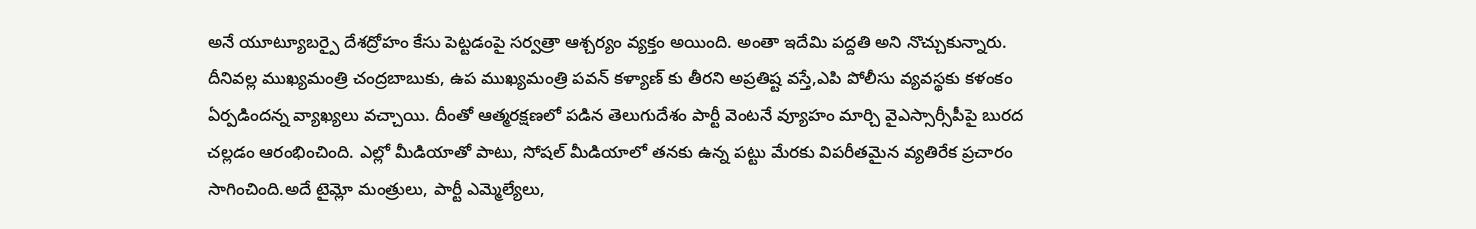అనే యూట్యూబర్పై దేశద్రోహం కేసు పెట్టడంపై సర్వత్రా ఆశ్చర్యం వ్యక్తం అయింది. అంతా ఇదేమి పద్దతి అని నొచ్చుకున్నారు. దీనివల్ల ముఖ్యమంత్రి చంద్రబాబుకు, ఉప ముఖ్యమంత్రి పవన్ కళ్యాణ్ కు తీరని అప్రతిష్ట వస్తే,ఎపి పోలీసు వ్యవస్థకు కళంకం ఏర్పడిందన్న వ్యాఖ్యలు వచ్చాయి. దీంతో ఆత్మరక్షణలో పడిన తెలుగుదేశం పార్టీ వెంటనే వ్యూహం మార్చి వైఎస్సార్సీపీపై బురద చల్లడం ఆరంభించింది. ఎల్లో మీడియాతో పాటు, సోషల్ మీడియాలో తనకు ఉన్న పట్టు మేరకు విపరీతమైన వ్యతిరేక ప్రచారం సాగించింది.అదే టైమ్లో మంత్రులు, పార్టీ ఎమ్మెల్యేలు,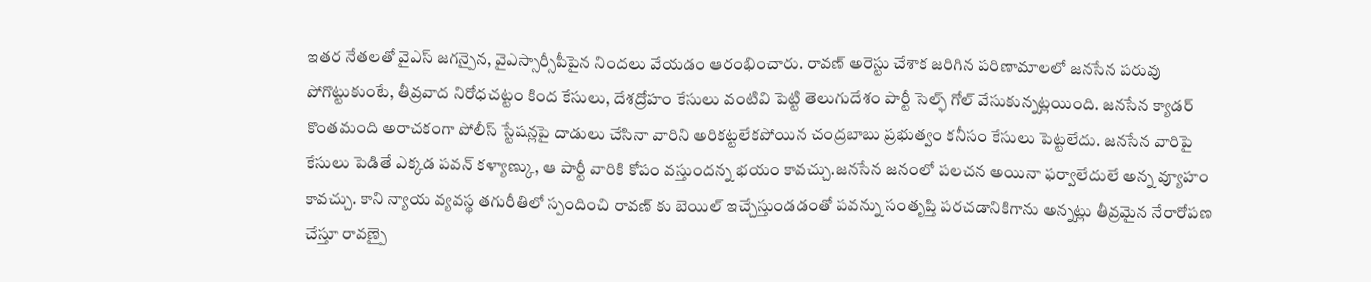ఇతర నేతలతో వైఎస్ జగన్పైన, వైఎస్సార్సీపీపైన నిందలు వేయడం ఆరంభించారు. రావణ్ అరెస్టు చేశాక జరిగిన పరిణామాలలో జనసేన పరువు పోగొట్టుకుంటే, తీవ్రవాద నిరోధచట్టం కింద కేసులు, దేశద్రోహం కేసులు వంటివి పెట్టి తెలుగుదేశం పార్టీ సెల్ఫ్ గోల్ వేసుకున్నట్లయింది. జనసేన క్యాడర్ కొంతమంది అరాచకంగా పోలీస్ స్టేషన్లపై దాడులు చేసినా వారిని అరికట్టలేకపోయిన చంద్రబాబు ప్రభుత్వం కనీసం కేసులు పెట్టలేదు. జనసేన వారిపై కేసులు పెడితే ఎక్కడ పవన్ కళ్యాణ్కు, ఆ పార్టీ వారికి కోపం వస్తుందన్న భయం కావచ్చు.జనసేన జనంలో పలచన అయినా ఫర్వాలేదులే అన్న వ్యూహం కావచ్చు. కాని న్యాయ వ్యవస్థ తగురీతిలో స్పందించి రావణ్ కు బెయిల్ ఇచ్చేస్తుండడంతో పవన్ను సంతృప్తి పరచడానికిగాను అన్నట్లు తీవ్రమైన నేరారోపణ చేస్తూ రావణ్పై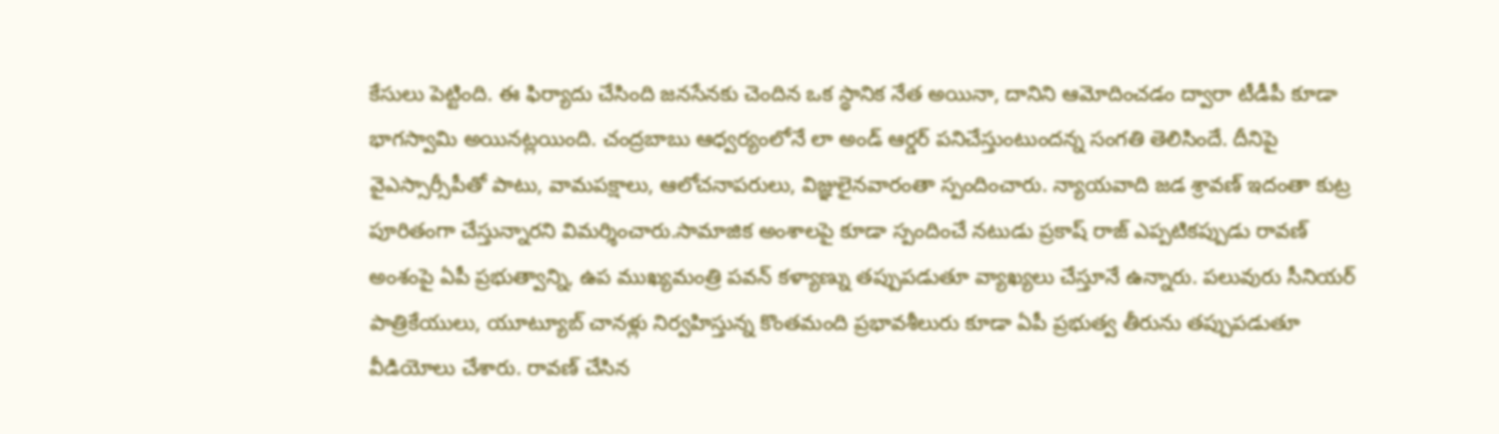కేసులు పెట్టింది. ఈ ఫిర్యాదు చేసింది జనసేనకు చెందిన ఒక స్థానిక నేత అయినా, దానిని ఆమోదించడం ద్వారా టీడీపీ కూడా భాగస్వామి అయినట్లయింది. చంద్రబాబు ఆధ్వర్యంలోనే లా అండ్ ఆర్డర్ పనిచేస్తుంటుందన్న సంగతి తెలిసిందే. దీనిపై వైఎస్సార్సీపీతో పాటు, వామపక్షాలు, ఆలోచనాపరులు, విజ్ఞులైనవారంతా స్పందించారు. న్యాయవాది జడ శ్రావణ్ ఇదంతా కుట్ర పూరితంగా చేస్తున్నారని విమర్శించారు.సామాజిక అంశాలపై కూడా స్పందించే నటుడు ప్రకాష్ రాజ్ ఎప్పటికప్పుడు రావణ్ అంశంపై ఏపీ ప్రభుత్వాన్ని, ఉప ముఖ్యమంత్రి పవన్ కళ్యాణ్ను తప్పుపడుతూ వ్యాఖ్యలు చేస్తూనే ఉన్నారు. పలువురు సీనియర్ పాత్రికేయులు, యూట్యూబ్ చానళ్లు నిర్వహిస్తున్న కొంతమంది ప్రభావశీలురు కూడా ఏపీ ప్రభుత్వ తీరును తప్పుపడుతూ వీడియోలు చేశారు. రావణ్ చేసిన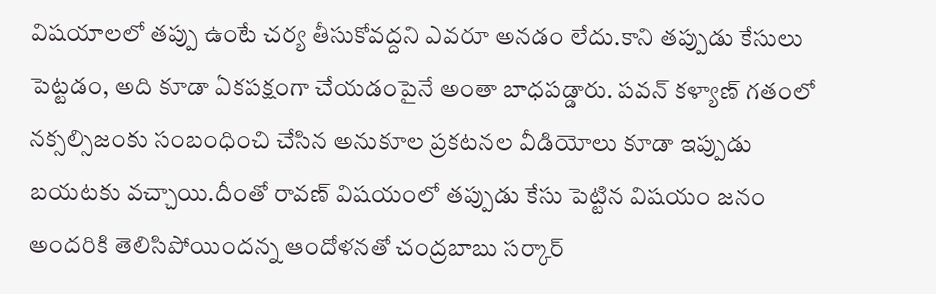విషయాలలో తప్పు ఉంటే చర్య తీసుకోవద్దని ఎవరూ అనడం లేదు.కాని తప్పుడు కేసులు పెట్టడం, అది కూడా ఏకపక్షంగా చేయడంపైనే అంతా బాధపడ్డారు. పవన్ కళ్యాణ్ గతంలో నక్సల్సిజంకు సంబంధించి చేసిన అనుకూల ప్రకటనల వీడియోలు కూడా ఇప్పుడు బయటకు వచ్చాయి.దీంతో రావణ్ విషయంలో తప్పుడు కేసు పెట్టిన విషయం జనం అందరికి తెలిసిపోయిందన్న ఆందోళనతో చంద్రబాబు సర్కార్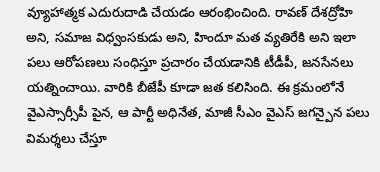వ్యూహాత్మక ఎదురుదాడి చేయడం ఆరంభించింది. రావణ్ దేశద్రోహి అని, సమాజ విధ్వంసకుడు అని, హిందూ మత వ్యతిరేకి అని ఇలా పలు ఆరోపణలు సంధిస్తూ ప్రచారం చేయడానికి టీడీపీ, జనసేనలు యత్నించాయి. వారికి బీజేపీ కూడా జత కలిసింది. ఈ క్రమంలోనే వైఎస్సార్సీపీ పైన, ఆ పార్టీ అధినేత, మాజీ సీఎం వైఎస్ జగన్పైన పలు విమర్శలు చేస్తూ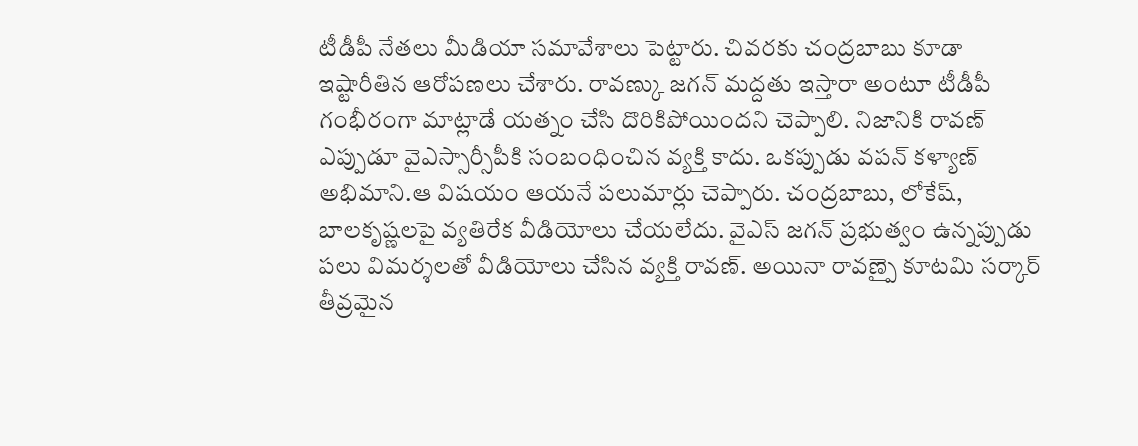టీడీపీ నేతలు మీడియా సమావేశాలు పెట్టారు. చివరకు చంద్రబాబు కూడా ఇష్టారీతిన ఆరోపణలు చేశారు. రావణ్కు జగన్ మద్దతు ఇస్తారా అంటూ టీడీపీ గంభీరంగా మాట్లాడే యత్నం చేసి దొరికిపోయిందని చెప్పాలి. నిజానికి రావణ్ ఎప్పుడూ వైఎస్సార్సీపీకి సంబంధించిన వ్యక్తి కాదు. ఒకప్పుడు వపన్ కళ్యాణ్ అభిమాని.ఆ విషయం ఆయనే పలుమార్లు చెప్పారు. చంద్రబాబు, లోకేష్, బాలకృష్ణలపై వ్యతిరేక వీడియోలు చేయలేదు. వైఎస్ జగన్ ప్రభుత్వం ఉన్నప్పుడు పలు విమర్శలతో వీడియోలు చేసిన వ్యక్తి రావణ్. అయినా రావణ్పై కూటమి సర్కార్ తీవ్రమైన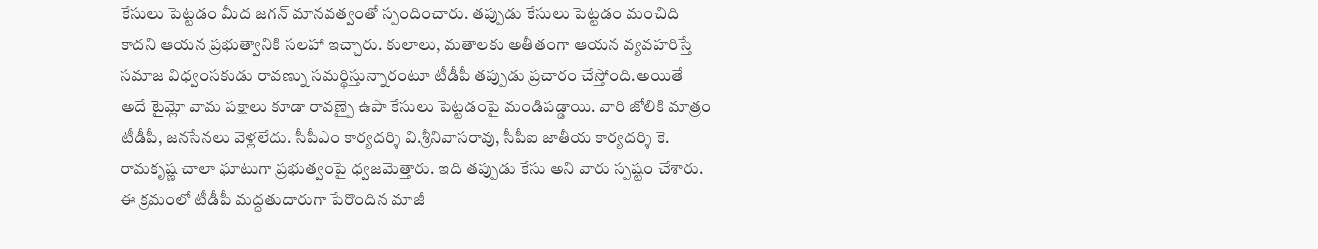కేసులు పెట్టడం మీద జగన్ మానవత్వంతో స్పందించారు. తప్పుడు కేసులు పెట్టడం మంచిది కాదని ఆయన ప్రభుత్వానికి సలహా ఇచ్చారు. కులాలు, మతాలకు అతీతంగా ఆయన వ్యవహరిస్తే సమాజ విధ్వంసకుడు రావణ్ను సమర్థిస్తున్నారంటూ టీడీపీ తప్పుడు ప్రచారం చేస్తోంది.అయితే అదే టైమ్లో వామ పక్షాలు కూడా రావణ్పై ఉపా కేసులు పెట్టడంపై మండిపడ్డాయి. వారి జోలికి మాత్రం టీడీపీ, జనసేనలు వెళ్లలేదు. సీపీఎం కార్యదర్శి వి.శ్రీనివాసరావు, సీపీఐ జాతీయ కార్యదర్శి కె. రామకృష్ణ చాలా ఘాటుగా ప్రభుత్వంపై ధ్వజమెత్తారు. ఇది తప్పుడు కేసు అని వారు స్పష్టం చేశారు. ఈ క్రమంలో టీడీపీ మద్దతుదారుగా పేరొందిన మాజీ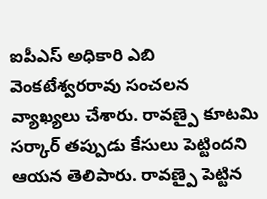ఐపీఎస్ అధికారి ఎబి వెంకటేశ్వరరావు సంచలన వ్యాఖ్యలు చేశారు. రావణ్పై కూటమి సర్కార్ తప్పుడు కేసులు పెట్టిందని ఆయన తెలిపారు. రావణ్పై పెట్టిన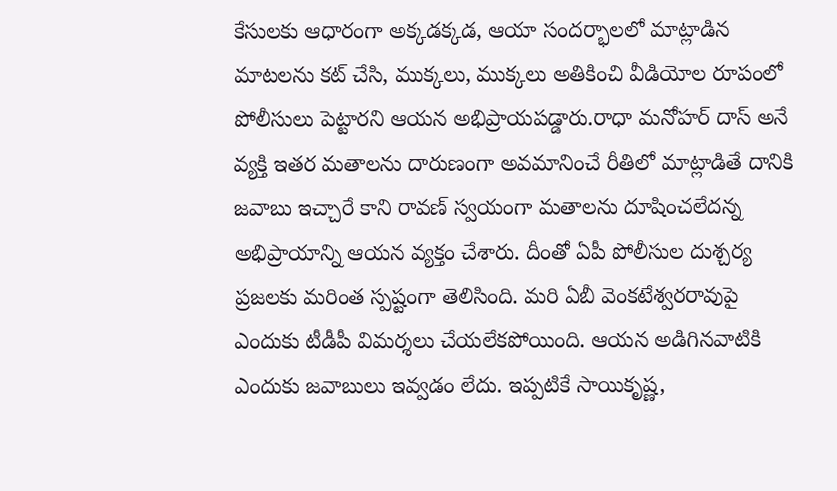కేసులకు ఆధారంగా అక్కడక్కడ, ఆయా సందర్భాలలో మాట్లాడిన మాటలను కట్ చేసి, ముక్కలు, ముక్కలు అతికించి వీడియోల రూపంలో పోలీసులు పెట్టారని ఆయన అభిప్రాయపడ్డారు.రాధా మనోహర్ దాస్ అనే వ్యక్తి ఇతర మతాలను దారుణంగా అవమానించే రీతిలో మాట్లాడితే దానికి జవాబు ఇచ్చారే కాని రావణ్ స్వయంగా మతాలను దూషించలేదన్న అభిప్రాయాన్ని ఆయన వ్యక్తం చేశారు. దీంతో ఏపీ పోలీసుల దుశ్చర్య ప్రజలకు మరింత స్పష్టంగా తెలిసింది. మరి ఏబీ వెంకటేశ్వరరావుపై ఎందుకు టీడీపీ విమర్శలు చేయలేకపోయింది. ఆయన అడిగినవాటికి ఎందుకు జవాబులు ఇవ్వడం లేదు. ఇప్పటికే సాయికృష్ణ,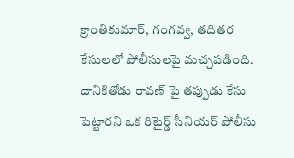క్రాంతికుమార్, గంగవ్వ, తదితర కేసులలో పోలీసులపై మచ్చపడింది. దానికితోడు రావణ్ పై తప్పుడు కేసు పెట్టారని ఒక రిటైర్డ్ సీనియర్ పోలీసు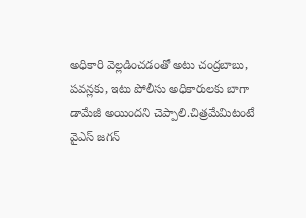అధికారి వెల్లడించడంతో అటు చంద్రబాబు, పవన్లకు, ఇటు పోలీసు అధికారులకు బాగా డామేజీ అయిందని చెప్పాలి.చిత్రమేమిటంటే వైఎస్ జగన్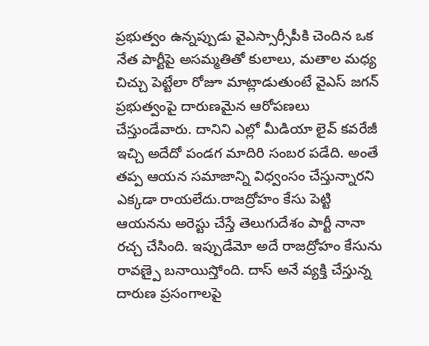ప్రభుత్వం ఉన్నప్పుడు వైఎస్సార్సీపీకి చెందిన ఒక నేత పార్టీపై అసమ్మతితో కులాలు, మతాల మధ్య చిచ్చు పెట్టేలా రోజూ మాట్లాడుతుంటే వైఎస్ జగన్ ప్రభుత్వంపై దారుణమైన ఆరోపణలు చేస్తుండేవారు. దానిని ఎల్లో మీడియా లైవ్ కవరేజీ ఇచ్చి అదేదో పండగ మాదిరి సంబర పడేది. అంతే తప్ప ఆయన సమాజాన్ని విధ్వంసం చేస్తున్నారని ఎక్కడా రాయలేదు.రాజద్రోహం కేసు పెట్టి ఆయనను అరెస్టు చేస్తే తెలుగుదేశం పార్టీ నానా రచ్చ చేసింది. ఇప్పుడేమో అదే రాజద్రోహం కేసును రావణ్పై బనాయిస్తోంది. దాస్ అనే వ్యక్తి చేస్తున్న దారుణ ప్రసంగాలపై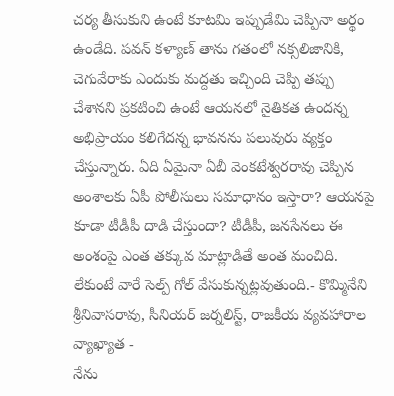చర్య తీసుకుని ఉంటే కూటమి ఇప్పుడేమి చెప్పినా అర్థం ఉండేది. పవన్ కళ్యాణ్ తాను గతంలో నక్సలిజానికి, చెగువేరాకు ఎందుకు మద్దతు ఇచ్చింది చెప్పి తప్పు చేశానని ప్రకటించి ఉంటే ఆయనలో నైతికత ఉందన్న అభిప్రాయం కలిగేదన్న భావనను పలువురు వ్యక్తం చేస్తున్నారు. ఏది ఏమైనా ఏబీ వెంకటేశ్వరరావు చెప్పిన అంశాలకు ఏపీ పోలీసులు సమాధానం ఇస్తారా? ఆయనపై కూడా టీడీపీ దాడి చేస్తుందా? టీడీపీ, జనసేనలు ఈ అంశంపై ఎంత తక్కువ మాట్లాడితే అంత మంచిది. లేకుంటే వారే సెల్ప్ గోల్ వేసుకున్నట్లవుతుంది.- కొమ్మినేని శ్రీనివాసరావు, సీనియర్ జర్నలిస్ట్, రాజకీయ వ్యవహారాల వ్యాఖ్యాత -
నేను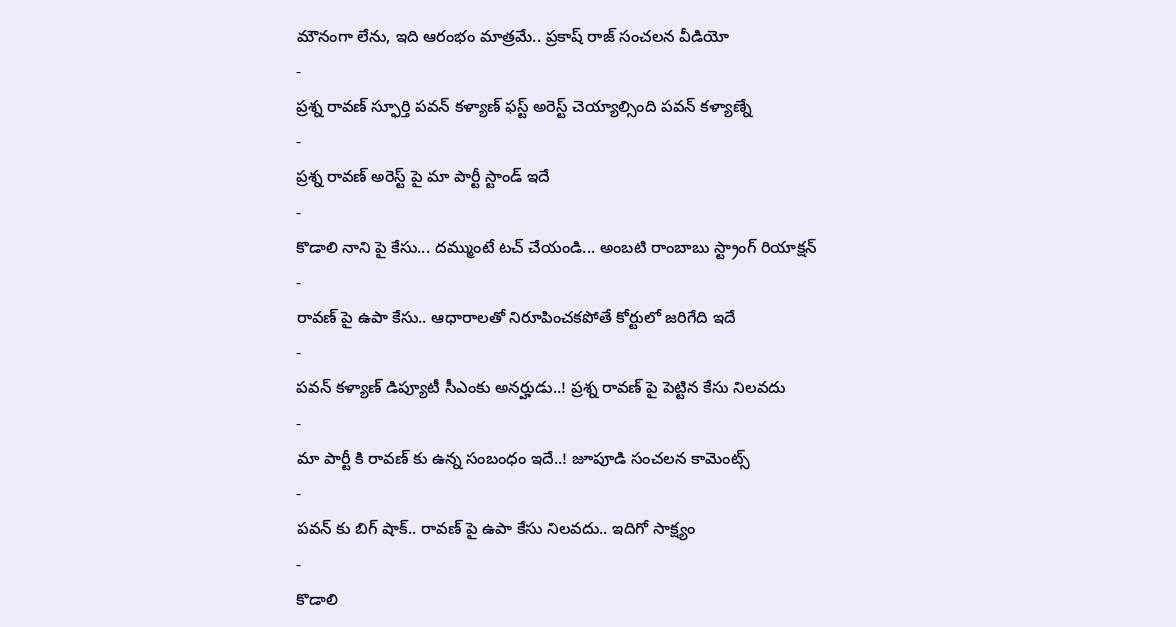మౌనంగా లేను, ఇది ఆరంభం మాత్రమే.. ప్రకాష్ రాజ్ సంచలన వీడియో
-
ప్రశ్న రావణ్ స్ఫూర్తి పవన్ కళ్యాణ్ ఫస్ట్ అరెస్ట్ చెయ్యాల్సింది పవన్ కళ్యాణ్నే
-
ప్రశ్న రావణ్ అరెస్ట్ పై మా పార్టీ స్టాండ్ ఇదే
-
కొడాలి నాని పై కేసు... దమ్ముంటే టచ్ చేయండి... అంబటి రాంబాబు స్ట్రాంగ్ రియాక్షన్
-
రావణ్ పై ఉపా కేసు.. ఆధారాలతో నిరూపించకపోతే కోర్టులో జరిగేది ఇదే
-
పవన్ కళ్యాణ్ డిప్యూటీ సీఎంకు అనర్హుడు..! ప్రశ్న రావణ్ పై పెట్టిన కేసు నిలవదు
-
మా పార్టీ కి రావణ్ కు ఉన్న సంబంధం ఇదే..! జూపూడి సంచలన కామెంట్స్
-
పవన్ కు బిగ్ షాక్.. రావణ్ పై ఉపా కేసు నిలవదు.. ఇదిగో సాక్ష్యం
-
కొడాలి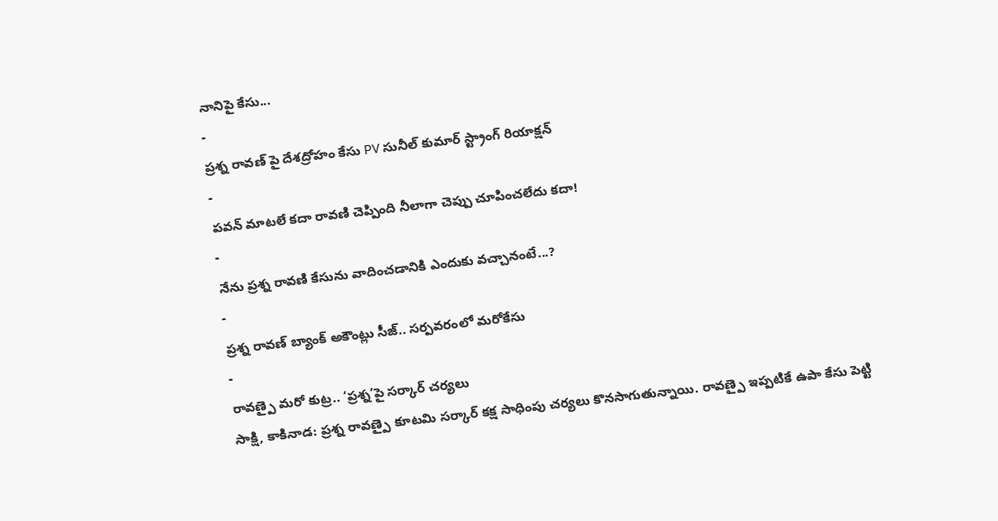నానిపై కేసు...
-
ప్రశ్న రావణ్ పై దేశద్రోహం కేసు PV సునీల్ కుమార్ స్ట్రాంగ్ రియాక్షన్
-
పవన్ మాటలే కదా రావణి చెప్పింది నీలాగా చెప్పు చూపించలేదు కదా!
-
నేను ప్రశ్న రావణి కేసును వాదించడానికి ఎందుకు వచ్చానంటే...?
-
ప్రశ్న రావణ్ బ్యాంక్ అకౌంట్లు సీజ్.. సర్పవరంలో మరోకేసు
-
రావణ్పై మరో కుట్ర.. ‘ప్రశ్న’పై సర్కార్ చర్యలు
సాక్షి, కాకినాడ: ప్రశ్న రావణ్పై కూటమి సర్కార్ కక్ష సాధింపు చర్యలు కొనసాగుతున్నాయి. రావణ్పై ఇప్పటికే ఉపా కేసు పెట్టి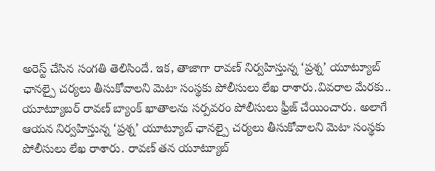అరెస్ట్ చేసిన సంగతి తెలిసిందే. ఇక, తాజాగా రావణ్ నిర్వహిస్తున్న ‘ప్రశ్న’ యూట్యూబ్ ఛానల్పై చర్యలు తీసుకోవాలని మెటా సంస్థకు పోలీసులు లేఖ రాశారు.వివరాల మేరకు.. యూట్యూబర్ రావణ్ బ్యాంక్ ఖాతాలను సర్పవరం పోలీసులు ఫ్రీజ్ చేయించారు. అలాగే ఆయన నిర్వహిస్తున్న ‘ప్రశ్న’ యూట్యూబ్ ఛానల్పై చర్యలు తీసుకోవాలని మెటా సంస్థకు పోలీసులు లేఖ రాశారు. రావణ్ తన యూట్యూబ్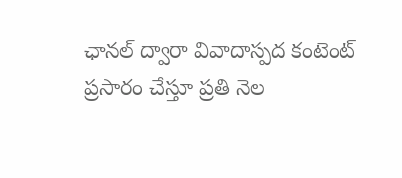ఛానల్ ద్వారా వివాదాస్పద కంటెంట్ ప్రసారం చేస్తూ ప్రతి నెల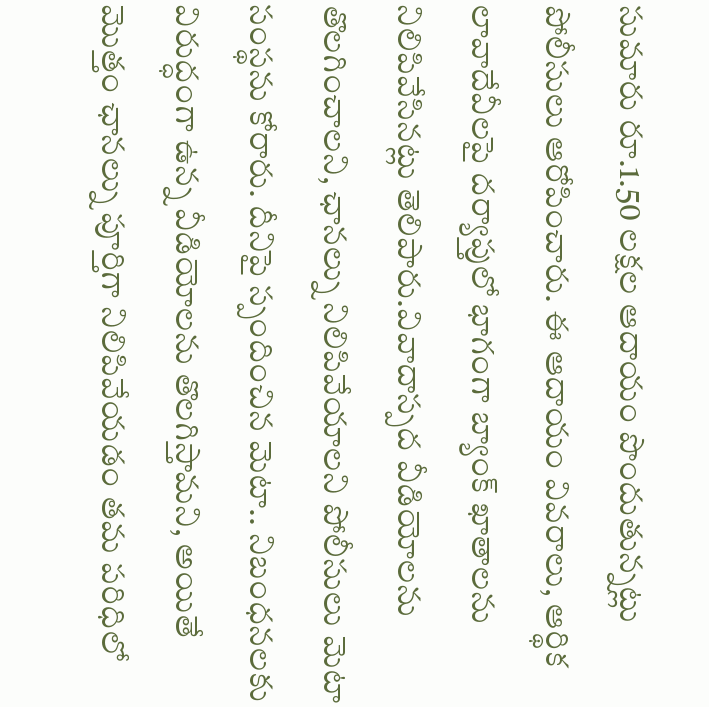సుమారు రూ.1.50 లక్షల ఆదాయం పొందుతున్నట్లు పోలీసులు ఆరోపించారు. ఈ ఆదాయం వివరాలు, ఆర్థిక లావాదేవీలపై దర్యాప్తులో భాగంగా బ్యాంక్ ఖాతాలను నిలిపివేసినట్లు తెలిపారు.వివాదాస్పద వీడియోలను తొలగించాలని, ఛానల్ను నిలిపివేయాలని పోలీసులు మెటా సంస్థను కోరారు. దీనిపై స్పందించిన మెటా.. నిబంధనలకు విరుద్ధంగా ఉన్న వీడియోలను తొలగిస్తామని, అయితే మొత్తం ఛానల్ను పూర్తిగా నిలిపివేయడం తమ పరిధిలో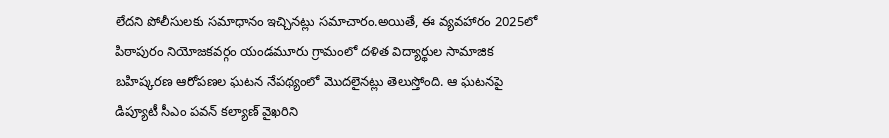లేదని పోలీసులకు సమాధానం ఇచ్చినట్లు సమాచారం.అయితే, ఈ వ్యవహారం 2025లో పిఠాపురం నియోజకవర్గం యండమూరు గ్రామంలో దళిత విద్యార్థుల సామాజిక బహిష్కరణ ఆరోపణల ఘటన నేపథ్యంలో మొదలైనట్లు తెలుస్తోంది. ఆ ఘటనపై డిప్యూటీ సీఎం పవన్ కల్యాణ్ వైఖరిని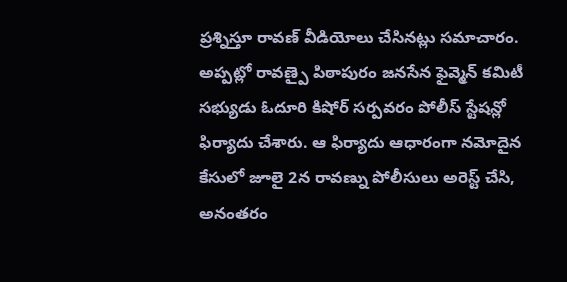ప్రశ్నిస్తూ రావణ్ వీడియోలు చేసినట్లు సమాచారం. అప్పట్లో రావణ్పై పిఠాపురం జనసేన ఫైవ్మెన్ కమిటీ సభ్యుడు ఓదూరి కిషోర్ సర్పవరం పోలీస్ స్టేషన్లో ఫిర్యాదు చేశారు. ఆ ఫిర్యాదు ఆధారంగా నమోదైన కేసులో జూలై 2న రావణ్ను పోలీసులు అరెస్ట్ చేసి, అనంతరం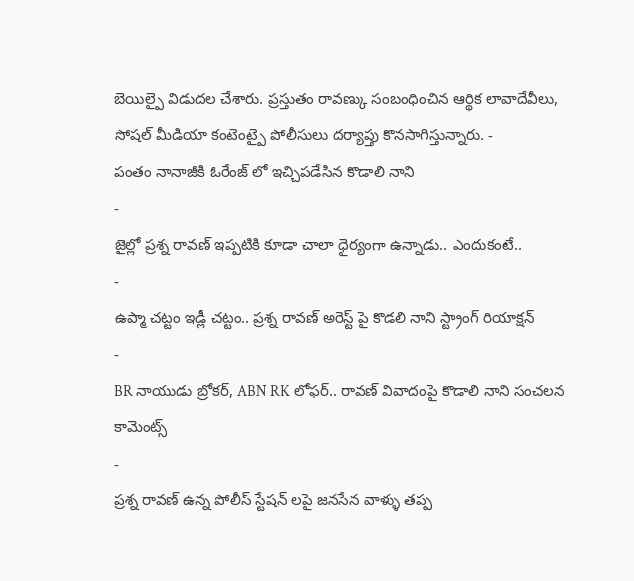బెయిల్పై విడుదల చేశారు. ప్రస్తుతం రావణ్కు సంబంధించిన ఆర్థిక లావాదేవీలు, సోషల్ మీడియా కంటెంట్పై పోలీసులు దర్యాప్తు కొనసాగిస్తున్నారు. -
పంతం నానాజీకి ఓరేంజ్ లో ఇచ్చిపడేసిన కొడాలి నాని
-
జైల్లో ప్రశ్న రావణ్ ఇప్పటికి కూడా చాలా ధైర్యంగా ఉన్నాడు.. ఎందుకంటే..
-
ఉప్మా చట్టం ఇడ్లీ చట్టం.. ప్రశ్న రావణ్ అరెస్ట్ పై కొడలి నాని స్ట్రాంగ్ రియాక్షన్
-
BR నాయుడు బ్రోకర్, ABN RK లోఫర్.. రావణ్ వివాదంపై కొడాలి నాని సంచలన కామెంట్స్
-
ప్రశ్న రావణ్ ఉన్న పోలీస్ స్టేషన్ లపై జనసేన వాళ్ళు తప్ప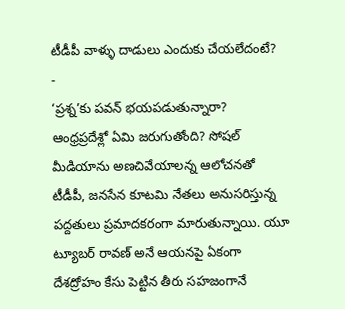టీడీపీ వాళ్ళు దాడులు ఎందుకు చేయలేదంటే?
-
‘ప్రశ్న’కు పవన్ భయపడుతున్నారా?
ఆంధ్రప్రదేశ్లో ఏమి జరుగుతోంది? సోషల్ మీడియాను అణచివేయాలన్న ఆలోచనతో టీడీపీ, జనసేన కూటమి నేతలు అనుసరిస్తున్న పద్దతులు ప్రమాదకరంగా మారుతున్నాయి. యూ ట్యూబర్ రావణ్ అనే ఆయనపై ఏకంగా దేశద్రోహం కేసు పెట్టిన తీరు సహజంగానే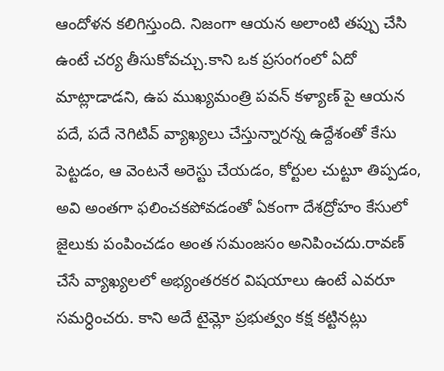ఆందోళన కలిగిస్తుంది. నిజంగా ఆయన అలాంటి తప్పు చేసి ఉంటే చర్య తీసుకోవచ్చు.కాని ఒక ప్రసంగంలో ఏదో మాట్లాడాడని, ఉప ముఖ్యమంత్రి పవన్ కళ్యాణ్ పై ఆయన పదే, పదే నెగిటివ్ వ్యాఖ్యలు చేస్తున్నారన్న ఉద్దేశంతో కేసు పెట్టడం, ఆ వెంటనే అరెస్టు చేయడం, కోర్టుల చుట్టూ తిప్పడం, అవి అంతగా ఫలించకపోవడంతో ఏకంగా దేశద్రోహం కేసులో జైలుకు పంపించడం అంత సమంజసం అనిపించదు.రావణ్ చేసే వ్యాఖ్యలలో అభ్యంతరకర విషయాలు ఉంటే ఎవరూ సమర్ధించరు. కాని అదే టైమ్లో ప్రభుత్వం కక్ష కట్టినట్లు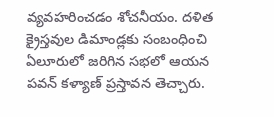వ్యవహరించడం శోచనీయం. దళిత క్రైస్తవుల డిమాండ్లకు సంబంధించి ఏలూరులో జరిగిన సభలో ఆయన పవన్ కళ్యాణ్ ప్రస్తావన తెచ్చారు.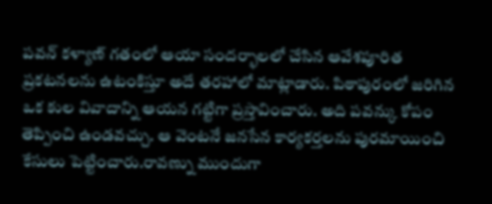పవన్ కళ్యాణ్ గతంలో ఆయా సందర్భాలలో చేసిన ఆవేశపూరిత ప్రకటనలను ఉటంకిస్తూ అదే తరహాలో మాట్లాడారు. పిఠాపురంలో జరిగిన ఒక కుల వివాదాన్ని ఆయన గట్టిగా ప్రస్తావించారు. అది పవన్కు కోపం తెప్పించి ఉండవచ్చు. ఆ వెంటనే జనసేన కార్యకర్తలను పురమాయించి కేసులు పెట్టించారు.రావణ్ను ముందుగా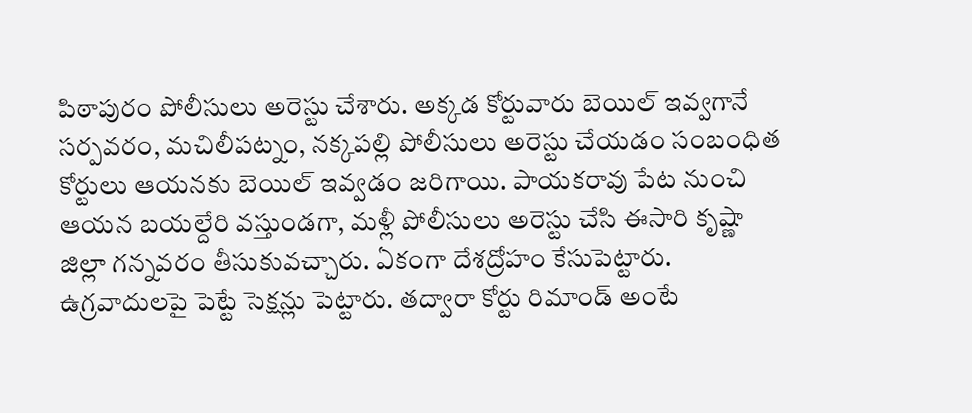పిఠాపురం పోలీసులు అరెస్టు చేశారు. అక్కడ కోర్టువారు బెయిల్ ఇవ్వగానే సర్పవరం, మచిలీపట్నం, నక్కపల్లి పోలీసులు అరెస్టు చేయడం సంబంధిత కోర్టులు ఆయనకు బెయిల్ ఇవ్వడం జరిగాయి. పాయకరావు పేట నుంచి ఆయన బయల్దేరి వస్తుండగా, మళ్లీ పోలీసులు అరెస్టు చేసి ఈసారి కృష్ణా జిల్లా గన్నవరం తీసుకువచ్చారు. ఏకంగా దేశద్రోహం కేసుపెట్టారు. ఉగ్రవాదులపై పెట్టే సెక్షన్లు పెట్టారు. తద్వారా కోర్టు రిమాండ్ అంటే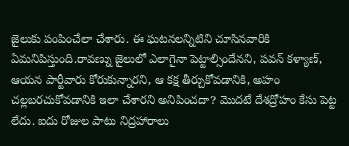జైలుకు పంపించేలా చేశారు. ఈ ఘటనలన్నిటిని చూసినవారికి ఏమనిపిస్తుంది.రావణ్ను జైలులో ఎలాగైనా పెట్టాల్సిందేనని, పవన్ కళ్యాణ్, ఆయన పార్టీవారు కోరుకున్నారని, ఆ కక్ష తీర్చుకోవడానికి, అహం చల్లబరచుకోవడానికి ఇలా చేశారని అనిపించదా? మొదటే దేశద్రోహం కేసు పెట్ట లేదు. ఐదు రోజుల పాటు నిద్రహారాలు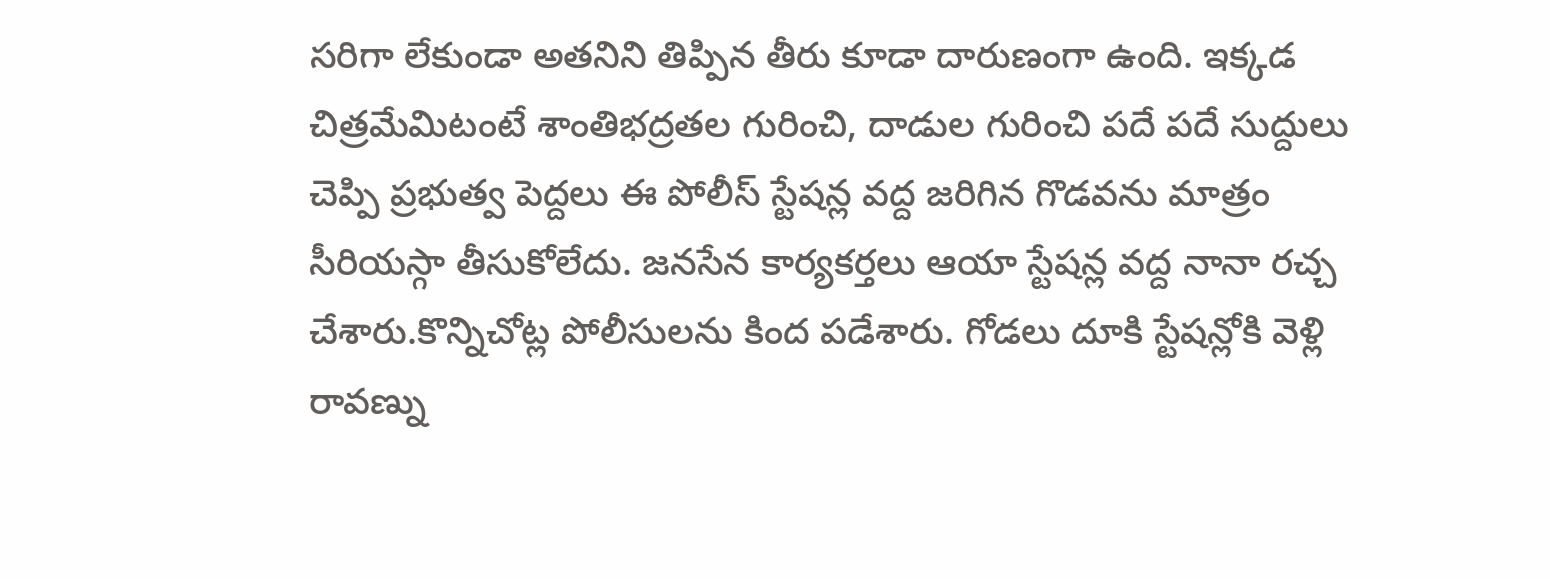సరిగా లేకుండా అతనిని తిప్పిన తీరు కూడా దారుణంగా ఉంది. ఇక్కడ చిత్రమేమిటంటే శాంతిభద్రతల గురించి, దాడుల గురించి పదే పదే సుద్దులు చెప్పి ప్రభుత్వ పెద్దలు ఈ పోలీస్ స్టేషన్ల వద్ద జరిగిన గొడవను మాత్రం సీరియస్గా తీసుకోలేదు. జనసేన కార్యకర్తలు ఆయా స్టేషన్ల వద్ద నానా రచ్చ చేశారు.కొన్నిచోట్ల పోలీసులను కింద పడేశారు. గోడలు దూకి స్టేషన్లోకి వెళ్లి రావణ్ను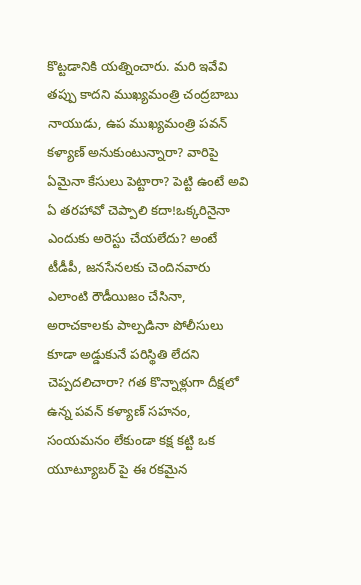కొట్టడానికి యత్నించారు. మరి ఇవేవి తప్పు కాదని ముఖ్యమంత్రి చంద్రబాబు నాయుడు, ఉప ముఖ్యమంత్రి పవన్ కళ్యాణ్ అనుకుంటున్నారా? వారిపై ఏమైనా కేసులు పెట్టారా? పెట్టి ఉంటే అవి ఏ తరహావో చెప్పాలి కదా!ఒక్కరినైనా ఎందుకు అరెస్టు చేయలేదు? అంటే టీడీపీ, జనసేనలకు చెందినవారు ఎలాంటి రౌడీయిజం చేసినా, అరాచకాలకు పాల్పడినా పోలీసులు కూడా అడ్డుకునే పరిస్థితి లేదని చెప్పదలిచారా? గత కొన్నాళ్లుగా దీక్షలో ఉన్న పవన్ కళ్యాణ్ సహనం, సంయమనం లేకుండా కక్ష కట్టి ఒక యూట్యూబర్ పై ఈ రకమైన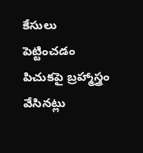కేసులు పెట్టించడం పిచుకపై బ్రహ్మాస్త్రం వేసినట్లు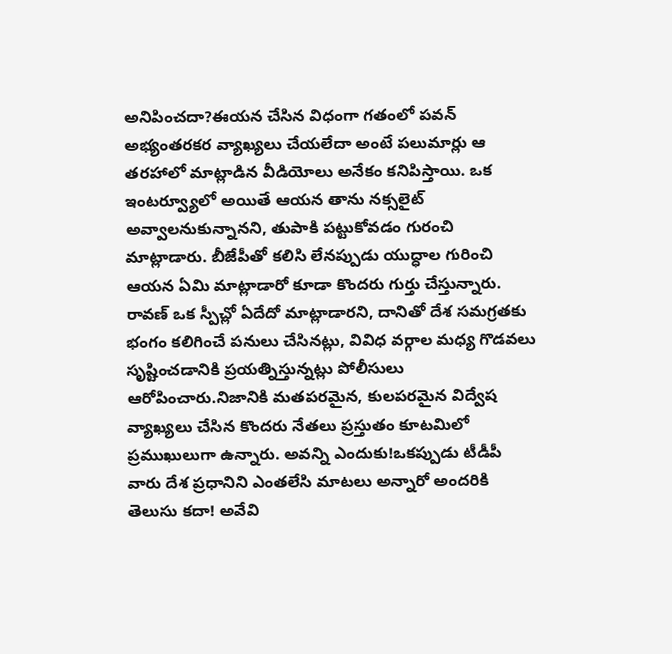అనిపించదా?ఈయన చేసిన విధంగా గతంలో పవన్ అభ్యంతరకర వ్యాఖ్యలు చేయలేదా అంటే పలుమార్లు ఆ తరహాలో మాట్లాడిన వీడియోలు అనేకం కనిపిస్తాయి. ఒక ఇంటర్వ్యూలో అయితే ఆయన తాను నక్సలైట్ అవ్వాలనుకున్నానని, తుపాకి పట్టుకోవడం గురంచి మాట్లాడారు. బీజేపీతో కలిసి లేనప్పుడు యుద్ధాల గురించి ఆయన ఏమి మాట్లాడారో కూడా కొందరు గుర్తు చేస్తున్నారు. రావణ్ ఒక స్పీచ్లో ఏదేదో మాట్లాడారని, దానితో దేశ సమగ్రతకు భంగం కలిగించే పనులు చేసినట్లు, వివిధ వర్గాల మధ్య గొడవలు సృష్టించడానికి ప్రయత్నిస్తున్నట్లు పోలీసులు ఆరోపించారు.నిజానికి మతపరమైన, కులపరమైన విద్వేష వ్యాఖ్యలు చేసిన కొందరు నేతలు ప్రస్తుతం కూటమిలో ప్రముఖులుగా ఉన్నారు. అవన్ని ఎందుకు!ఒకప్పుడు టీడీపీ వారు దేశ ప్రధానిని ఎంతలేసి మాటలు అన్నారో అందరికి తెలుసు కదా! అవేవి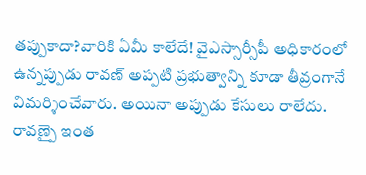తప్పుకాదా?వారికి ఏమీ కాలేదే! వైఎస్సార్సీపీ అధికారంలో ఉన్నప్పుడు రావణ్ అప్పటి ప్రభుత్వాన్ని కూడా తీవ్రంగానే విమర్శించేవారు. అయినా అప్పుడు కేసులు రాలేదు. రావణ్పై ఇంత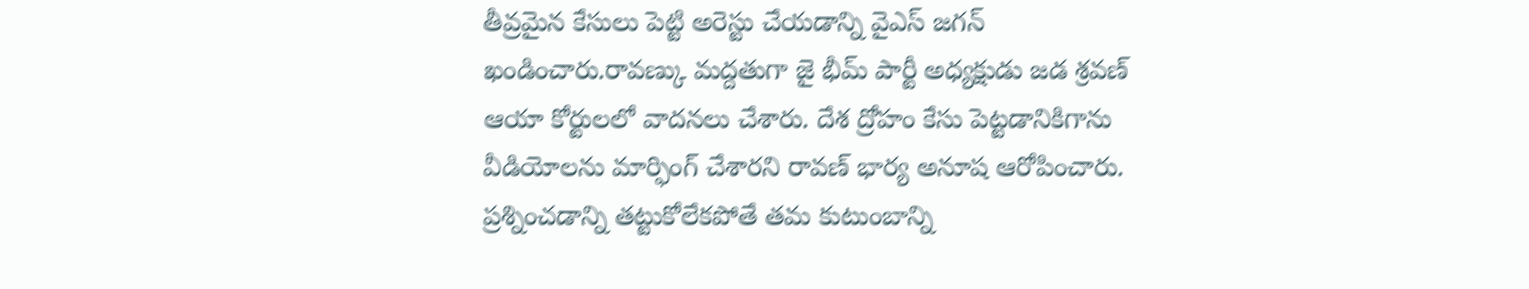తీవ్రమైన కేసులు పెట్టి అరెస్టు చేయడాన్ని వైఎస్ జగన్ ఖండించారు.రావణ్కు మద్దతుగా జై భీమ్ పార్టీ అధ్యక్షుడు జడ శ్రవణ్ ఆయా కోర్టులలో వాదనలు చేశారు. దేశ ద్రోహం కేసు పెట్టడానికిగాను వీడియోలను మార్ఫింగ్ చేశారని రావణ్ భార్య అనూష ఆరోపించారు. ప్రశ్నించడాన్ని తట్టుకోలేకపోతే తమ కుటుంబాన్ని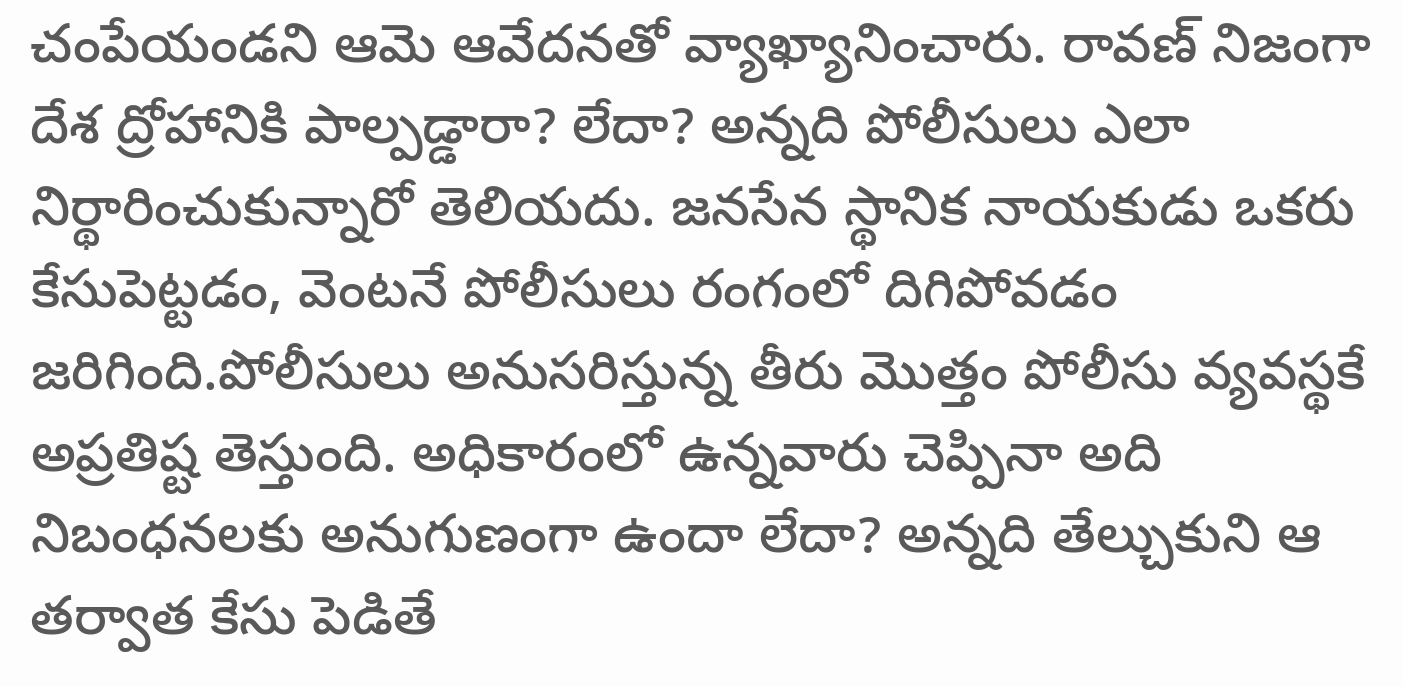చంపేయండని ఆమె ఆవేదనతో వ్యాఖ్యానించారు. రావణ్ నిజంగా దేశ ద్రోహానికి పాల్పడ్డారా? లేదా? అన్నది పోలీసులు ఎలా నిర్థారించుకున్నారో తెలియదు. జనసేన స్థానిక నాయకుడు ఒకరు కేసుపెట్టడం, వెంటనే పోలీసులు రంగంలో దిగిపోవడం జరిగింది.పోలీసులు అనుసరిస్తున్న తీరు మొత్తం పోలీసు వ్యవస్థకే అప్రతిష్ట తెస్తుంది. అధికారంలో ఉన్నవారు చెప్పినా అది నిబంధనలకు అనుగుణంగా ఉందా లేదా? అన్నది తేల్చుకుని ఆ తర్వాత కేసు పెడితే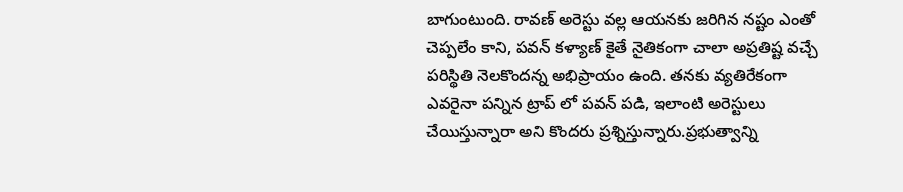బాగుంటుంది. రావణ్ అరెస్టు వల్ల ఆయనకు జరిగిన నష్టం ఎంతో చెప్పలేం కాని, పవన్ కళ్యాణ్ కైతే నైతికంగా చాలా అప్రతిష్ట వచ్చే పరిస్థితి నెలకొందన్న అభిప్రాయం ఉంది. తనకు వ్యతిరేకంగా ఎవరైనా పన్నిన ట్రాప్ లో పవన్ పడి, ఇలాంటి అరెస్టులు చేయిస్తున్నారా అని కొందరు ప్రశ్నిస్తున్నారు.ప్రభుత్వాన్ని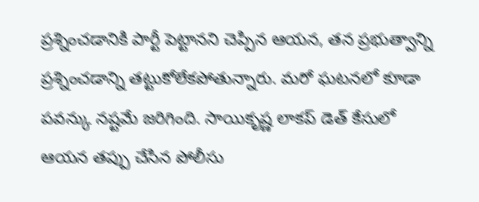ప్రశ్నించడానికి పార్టీ పెట్టానని చెప్పిన ఆయన, తన ప్రభుత్వాన్ని ప్రశ్నించడాన్ని తట్టుకోలేకపోతున్నారు. మరో ఘటనలో కూడా పవన్కు నష్టమే జరిగింది. సాయికృష్ణ లాకప్ డెత్ కేసులో ఆయన తప్పు చేసిన పోలీసు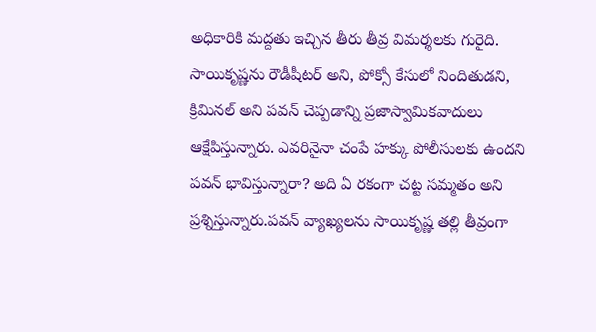అధికారికి మద్దతు ఇచ్చిన తీరు తీవ్ర విమర్శలకు గురైది. సాయికృష్ణను రౌడీషీటర్ అని, పోక్సో కేసులో నిందితుడని, క్రిమినల్ అని పవన్ చెప్పడాన్ని ప్రజాస్వామికవాదులు ఆక్షేపిస్తున్నారు. ఎవరినైనా చంపే హక్కు పోలీసులకు ఉందని పవన్ భావిస్తున్నారా? అది ఏ రకంగా చట్ట సమ్మతం అని ప్రశ్నిస్తున్నారు.పవన్ వ్యాఖ్యలను సాయికృష్ణ తల్లి తీవ్రంగా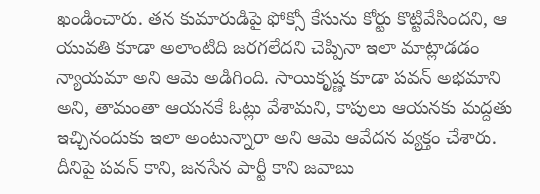ఖండించారు. తన కుమారుడిపై ఫోక్సో కేసును కోర్టు కొట్టివేసిందని, ఆ యువతి కూడా అలాంటిది జరగలేదని చెప్పినా ఇలా మాట్లాడడం న్యాయమా అని ఆమె అడిగింది. సాయికృష్ణ కూడా పవన్ అభమాని అని, తామంతా ఆయనకే ఓట్లు వేశామని, కాపులు ఆయనకు మద్దతు ఇచ్చినందుకు ఇలా అంటున్నారా అని ఆమె ఆవేదన వ్యక్తం చేశారు. దీనిపై పవన్ కాని, జనసేన పార్టీ కాని జవాబు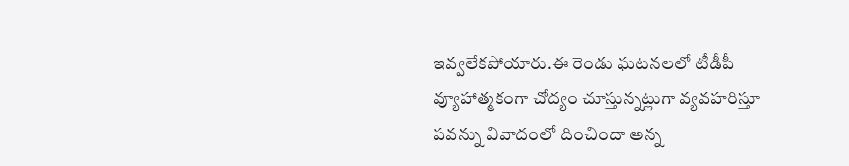ఇవ్వలేకపోయారు.ఈ రెండు ఘటనలలో టీడీపీ వ్యూహాత్మకంగా చోద్యం చూస్తున్నట్లుగా వ్యవహరిస్తూ పవన్ను వివాదంలో దించిందా అన్న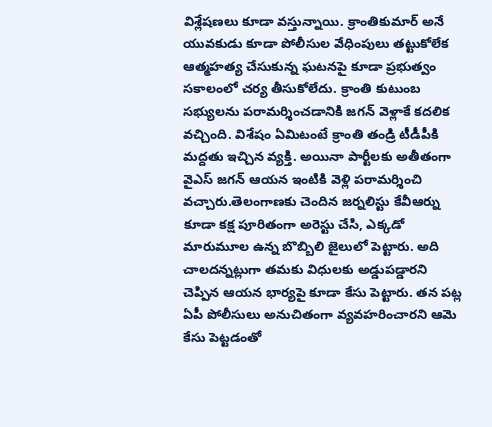విశ్లేషణలు కూడా వస్తున్నాయి. క్రాంతికుమార్ అనే యువకుడు కూడా పోలీసుల వేధింపులు తట్టుకోలేక ఆత్మహత్య చేసుకున్న ఘటనపై కూడా ప్రభుత్వం సకాలంలో చర్య తీసుకోలేదు. క్రాంతి కుటుంబ సభ్యులను పరామర్శించడానికి జగన్ వెళ్లాకే కదలిక వచ్చింది. విశేషం ఏమిటంటే క్రాంతి తండ్రి టీడీపీకి మద్దతు ఇచ్చిన వ్యక్తి. అయినా పార్టీలకు అతీతంగా వైఎస్ జగన్ ఆయన ఇంటికి వెళ్లి పరామర్శించి వచ్చారు.తెలంగాణకు చెందిన జర్నలిస్టు కేవీఆర్ను కూడా కక్ష పూరితంగా అరెస్టు చేసి, ఎక్కడో మారుమూల ఉన్న బొబ్బిలి జైలులో పెట్టారు. అది చాలదన్నట్లుగా తమకు విధులకు అడ్డుపడ్డారని చెప్పిన ఆయన భార్యపై కూడా కేసు పెట్టారు. తన పట్ల ఏపీ పోలీసులు అనుచితంగా వ్యవహరించారని ఆమె కేసు పెట్టడంతో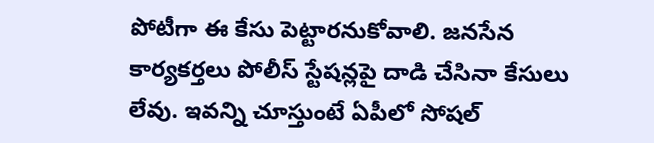పోటీగా ఈ కేసు పెట్టారనుకోవాలి. జనసేన కార్యకర్తలు పోలీస్ స్టేషన్లపై దాడి చేసినా కేసులు లేవు. ఇవన్ని చూస్తుంటే ఏపీలో సోషల్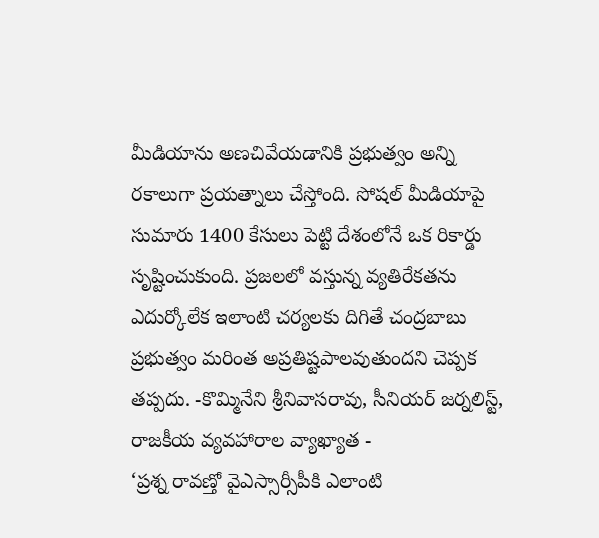మీడియాను అణచివేయడానికి ప్రభుత్వం అన్ని రకాలుగా ప్రయత్నాలు చేస్తోంది. సోషల్ మీడియాపై సుమారు 1400 కేసులు పెట్టి దేశంలోనే ఒక రికార్డు సృష్టించుకుంది. ప్రజలలో వస్తున్న వ్యతిరేకతను ఎదుర్కోలేక ఇలాంటి చర్యలకు దిగితే చంద్రబాబు ప్రభుత్వం మరింత అప్రతిష్టపాలవుతుందని చెప్పక తప్పదు. -కొమ్మినేని శ్రీనివాసరావు, సీనియర్ జర్నలిస్ట్, రాజకీయ వ్యవహారాల వ్యాఖ్యాత -
‘ప్రశ్న రావణ్తో వైఎస్సార్సీపీకి ఎలాంటి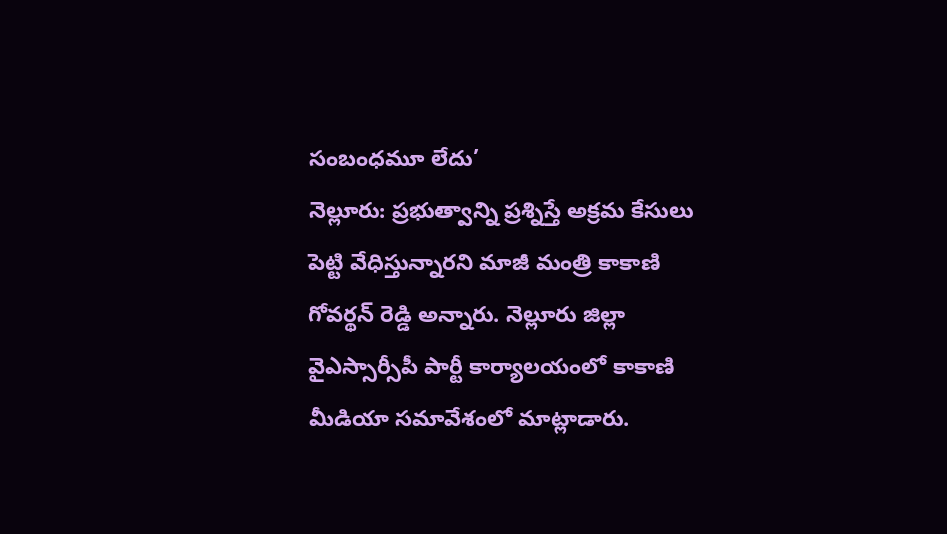సంబంధమూ లేదు’
నెల్లూరు: ప్రభుత్వాన్ని ప్రశ్నిస్తే అక్రమ కేసులు పెట్టి వేధిస్తున్నారని మాజీ మంత్రి కాకాణి గోవర్థన్ రెడ్డి అన్నారు. నెల్లూరు జిల్లా వైఎస్సార్సీపీ పార్టీ కార్యాలయంలో కాకాణి మీడియా సమావేశంలో మాట్లాడారు.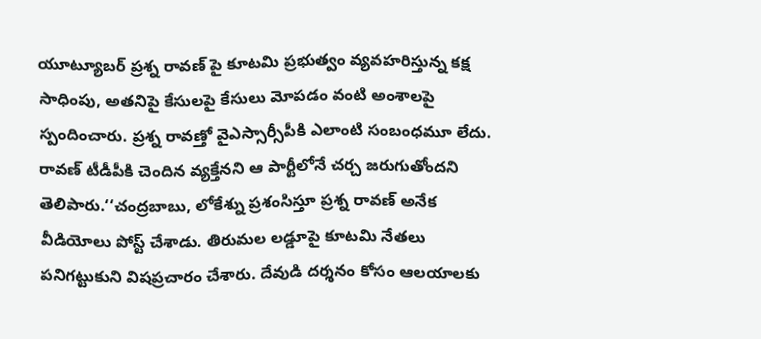యూట్యూబర్ ప్రశ్న రావణ్ పై కూటమి ప్రభుత్వం వ్యవహరిస్తున్న కక్ష సాధింపు, అతనిపై కేసులపై కేసులు మోపడం వంటి అంశాలపై స్పందించారు. ప్రశ్న రావణ్తో వైఎస్సార్సీపీకి ఎలాంటి సంబంధమూ లేదు. రావణ్ టీడీపీకి చెందిన వ్యక్తేనని ఆ పార్టీలోనే చర్చ జరుగుతోందని తెలిపారు.‘‘చంద్రబాబు, లోకేశ్ను ప్రశంసిస్తూ ప్రశ్న రావణ్ అనేక వీడియోలు పోస్ట్ చేశాడు. తిరుమల లడ్డూపై కూటమి నేతలు పనిగట్టుకుని విషప్రచారం చేశారు. దేవుడి దర్శనం కోసం ఆలయాలకు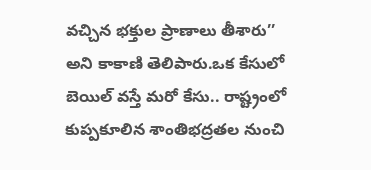వచ్చిన భక్తుల ప్రాణాలు తీశారు’’ అని కాకాణి తెలిపారు.ఒక కేసులో బెయిల్ వస్తే మరో కేసు.. రాష్ట్రంలో కుప్పకూలిన శాంతిభద్రతల నుంచి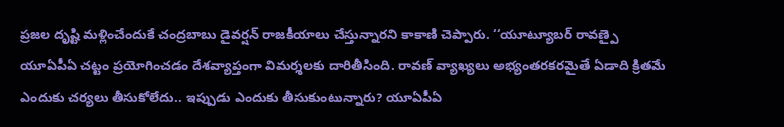ప్రజల దృష్టి మళ్లించేందుకే చంద్రబాబు డైవర్షన్ రాజకీయాలు చేస్తున్నారని కాకాణి చెప్పారు. ‘‘యూట్యూబర్ రావణ్పై యూఏపీఏ చట్టం ప్రయోగించడం దేశవ్యాప్తంగా విమర్శలకు దారితీసింది. రావణ్ వ్యాఖ్యలు అభ్యంతరకరమైతే ఏడాది క్రితమే ఎందుకు చర్యలు తీసుకోలేదు.. ఇప్పుడు ఎందుకు తీసుకుంటున్నారు? యూఏపీఏ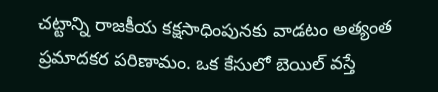చట్టాన్ని రాజకీయ కక్షసాధింపునకు వాడటం అత్యంత ప్రమాదకర పరిణామం. ఒక కేసులో బెయిల్ వస్తే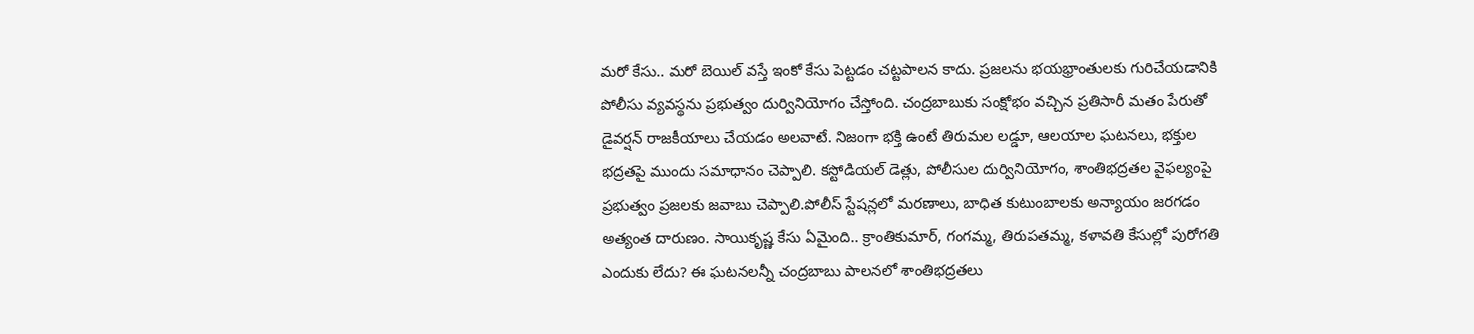మరో కేసు.. మరో బెయిల్ వస్తే ఇంకో కేసు పెట్టడం చట్టపాలన కాదు. ప్రజలను భయభ్రాంతులకు గురిచేయడానికి పోలీసు వ్యవస్థను ప్రభుత్వం దుర్వినియోగం చేస్తోంది. చంద్రబాబుకు సంక్షోభం వచ్చిన ప్రతిసారీ మతం పేరుతో డైవర్షన్ రాజకీయాలు చేయడం అలవాటే. నిజంగా భక్తి ఉంటే తిరుమల లడ్డూ, ఆలయాల ఘటనలు, భక్తుల భద్రతపై ముందు సమాధానం చెప్పాలి. కస్టోడియల్ డెత్లు, పోలీసుల దుర్వినియోగం, శాంతిభద్రతల వైఫల్యంపై ప్రభుత్వం ప్రజలకు జవాబు చెప్పాలి.పోలీస్ స్టేషన్లలో మరణాలు, బాధిత కుటుంబాలకు అన్యాయం జరగడం అత్యంత దారుణం. సాయికృష్ణ కేసు ఏమైంది.. క్రాంతికుమార్, గంగమ్మ, తిరుపతమ్మ, కళావతి కేసుల్లో పురోగతి ఎందుకు లేదు? ఈ ఘటనలన్నీ చంద్రబాబు పాలనలో శాంతిభద్రతలు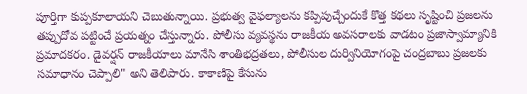పూర్తిగా కుప్పకూలాయని చెబుతున్నాయి. ప్రభుత్వ వైఫల్యాలను కప్పిపుచ్చేందుకే కొత్త కథలు సృష్టించి ప్రజలను తప్పుదోవ పట్టించే ప్రయత్నం చేస్తున్నారు. పోలీసు వ్యవస్థను రాజకీయ అవసరాలకు వాడటం ప్రజాస్వామ్యానికి ప్రమాదకరం. డైవర్షన్ రాజకీయాలు మానేసి శాంతిభద్రతలు, పోలీసుల దుర్వినియోగంపై చంద్రబాబు ప్రజలకు సమాధానం చెప్పాలి" అని తెలిపారు. కాకాణిపై కేసును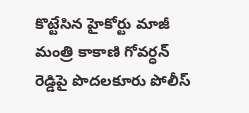కొట్టేసిన హైకోర్టు మాజీ మంత్రి కాకాణి గోవర్ధన్ రెడ్డిపై పొదలకూరు పోలీస్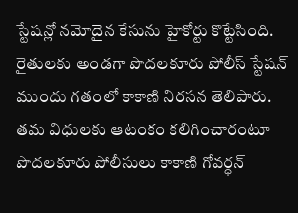స్టేషన్లో నమోదైన కేసును హైకోర్టు కొట్టేసింది. రైతులకు అండగా పొదలకూరు పోలీస్ స్టేషన్ ముందు గతంలో కాకాణి నిరసన తెలిపారు. తమ విధులకు ఆటంకం కలిగించారంటూ పొదలకూరు పోలీసులు కాకాణి గోవర్ధన్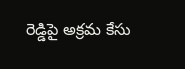రెడ్డిపై అక్రమ కేసు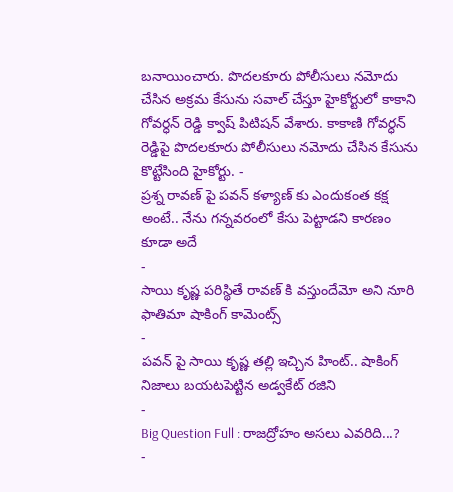బనాయించారు. పొదలకూరు పోలీసులు నమోదు చేసిన అక్రమ కేసును సవాల్ చేస్తూ హైకోర్టులో కాకాని గోవర్ధన్ రెడ్డి క్వాష్ పిటిషన్ వేశారు. కాకాణి గోవర్ధన్ రెడ్డిపై పొదలకూరు పోలీసులు నమోదు చేసిన కేసును కొట్టేసింది హైకోర్టు. -
ప్రశ్న రావణ్ పై పవన్ కళ్యాణ్ కు ఎందుకంత కక్ష అంటే.. నేను గన్నవరంలో కేసు పెట్టాడని కారణం కూడా అదే
-
సాయి కృష్ణ పరిస్థితే రావణ్ కి వస్తుందేమో అని నూరి ఫాతిమా షాకింగ్ కామెంట్స్
-
పవన్ పై సాయి కృష్ణ తల్లి ఇచ్చిన హింట్.. షాకింగ్ నిజాలు బయటపెట్టిన అడ్వకేట్ రజిని
-
Big Question Full : రాజద్రోహం అసలు ఎవరిది...?
-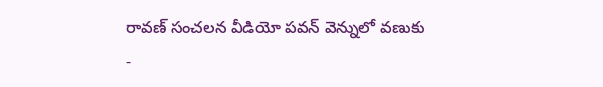రావణ్ సంచలన వీడియో పవన్ వెన్నులో వణుకు
-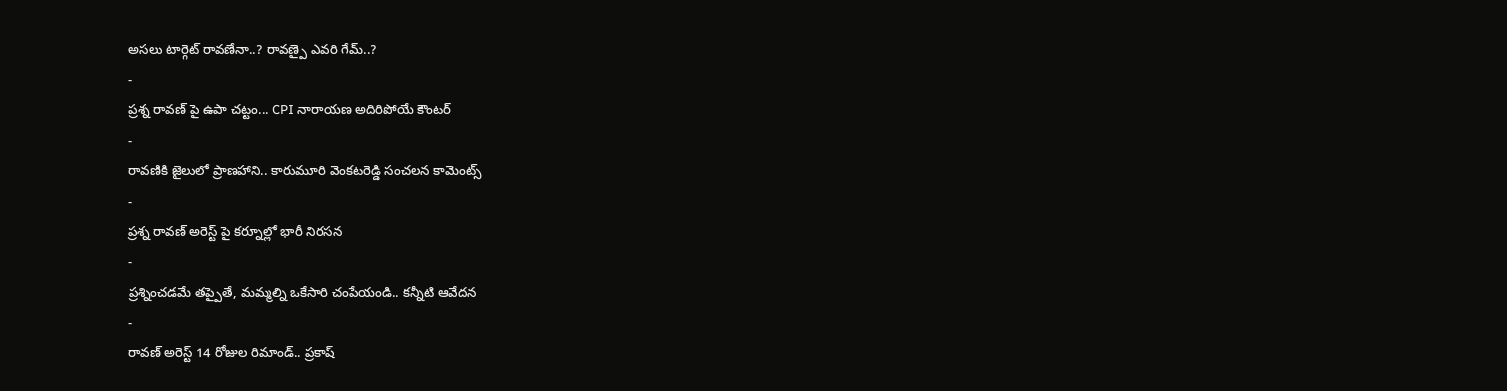అసలు టార్గెట్ రావణేనా..? రావణ్పై ఎవరి గేమ్..?
-
ప్రశ్న రావణ్ పై ఉపా చట్టం... CPI నారాయణ అదిరిపోయే కౌంటర్
-
రావణికి జైలులో ప్రాణహాని.. కారుమూరి వెంకటరెడ్డి సంచలన కామెంట్స్
-
ప్రశ్న రావణ్ అరెస్ట్ పై కర్నూల్లో భారీ నిరసన
-
ప్రశ్నించడమే తప్పైతే, మమ్మల్ని ఒకేసారి చంపేయండి.. కన్నీటి ఆవేదన
-
రావణ్ అరెస్ట్ 14 రోజుల రిమాండ్.. ప్రకాష్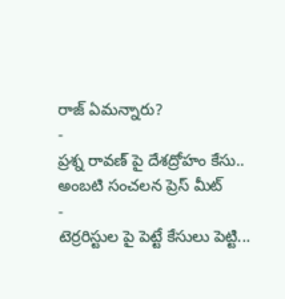రాజ్ ఏమన్నారు?
-
ప్రశ్న రావణ్ పై దేశద్రోహం కేసు.. అంబటి సంచలన ప్రెస్ మీట్
-
టెర్రరిస్టుల పై పెట్టే కేసులు పెట్టి...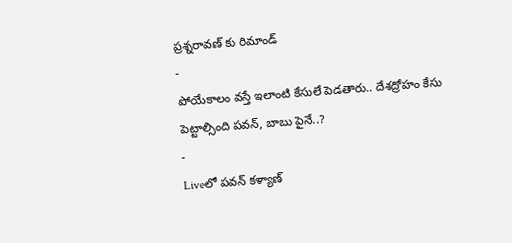ప్రశ్నరావణ్ కు రిమాండ్
-
పోయేకాలం వస్తే ఇలాంటి కేసులే పెడతారు.. దేశద్రోహం కేసు పెట్టాల్సింది పవన్, బాబు పైనే..?
-
Liveలో పవన్ కళ్యాణ్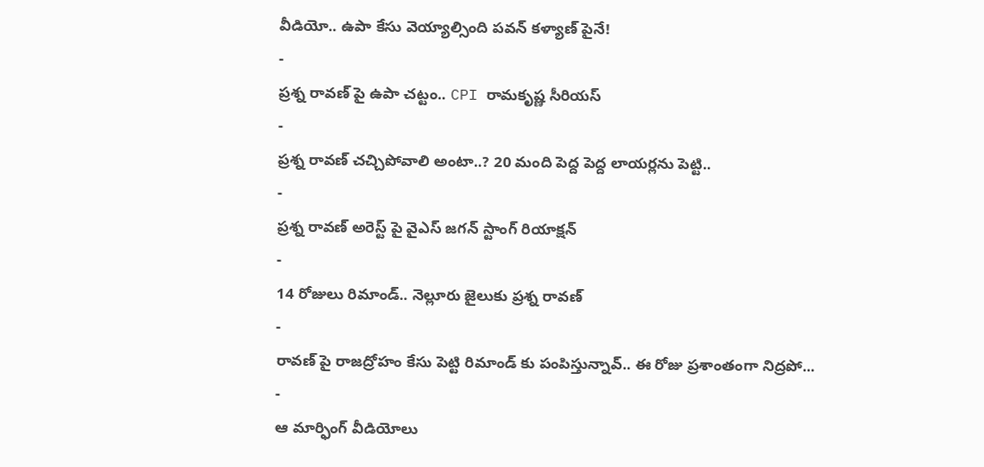వీడియో.. ఉపా కేసు వెయ్యాల్సింది పవన్ కళ్యాణ్ పైనే!
-
ప్రశ్న రావణ్ పై ఉపా చట్టం.. CPI రామకృష్ణ సీరియస్
-
ప్రశ్న రావణ్ చచ్చిపోవాలి అంటా..? 20 మంది పెద్ద పెద్ద లాయర్లను పెట్టి..
-
ప్రశ్న రావణ్ అరెస్ట్ పై వైఎస్ జగన్ స్టాంగ్ రియాక్షన్
-
14 రోజులు రిమాండ్.. నెల్లూరు జైలుకు ప్రశ్న రావణ్
-
రావణ్ పై రాజద్రోహం కేసు పెట్టి రిమాండ్ కు పంపిస్తున్నావ్.. ఈ రోజు ప్రశాంతంగా నిద్రపో...
-
ఆ మార్ఫింగ్ వీడియోలు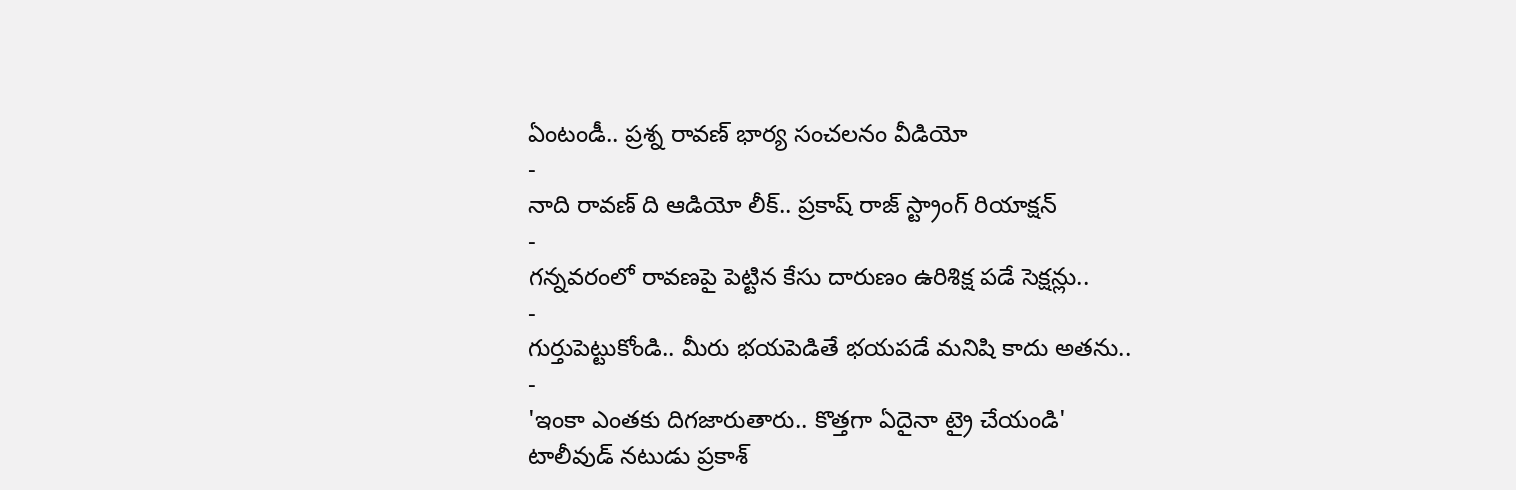ఏంటండీ.. ప్రశ్న రావణ్ భార్య సంచలనం వీడియో
-
నాది రావణ్ ది ఆడియో లీక్.. ప్రకాష్ రాజ్ స్ట్రాంగ్ రియాక్షన్
-
గన్నవరంలో రావణపై పెట్టిన కేసు దారుణం ఉరిశిక్ష పడే సెక్షన్లు..
-
గుర్తుపెట్టుకోండి.. మీరు భయపెడితే భయపడే మనిషి కాదు అతను..
-
'ఇంకా ఎంతకు దిగజారుతారు.. కొత్తగా ఏదైనా ట్రై చేయండి'
టాలీవుడ్ నటుడు ప్రకాశ్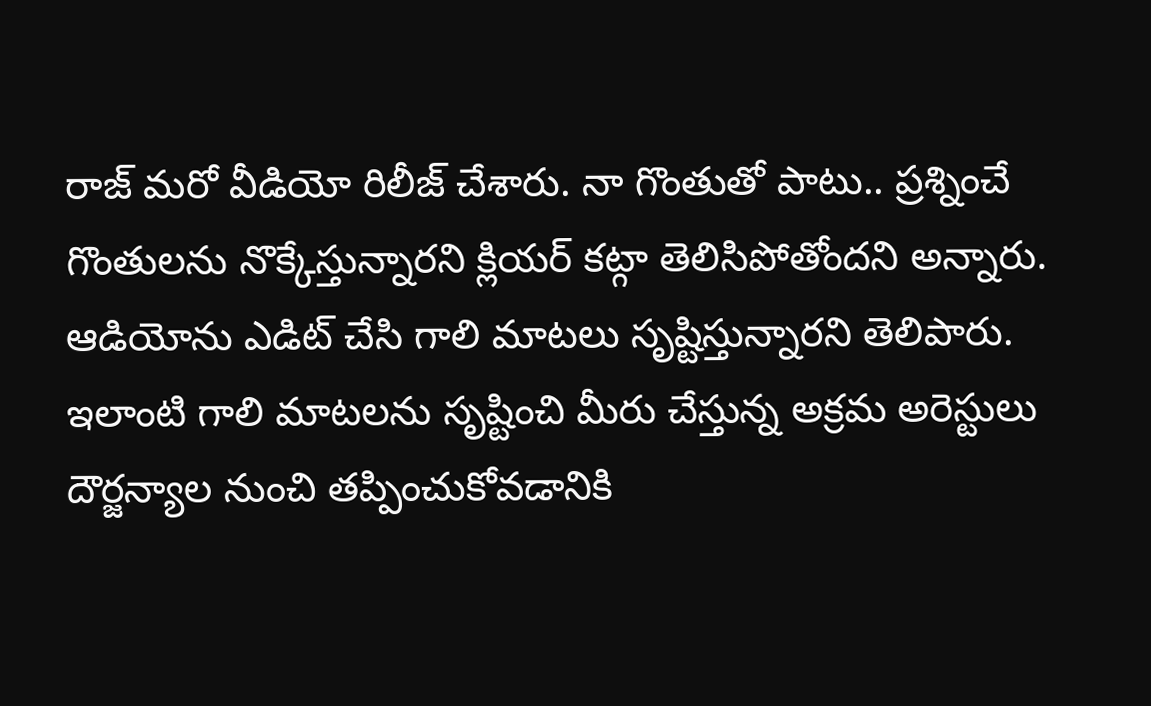రాజ్ మరో వీడియో రిలీజ్ చేశారు. నా గొంతుతో పాటు.. ప్రశ్నించే గొంతులను నొక్కేస్తున్నారని క్లియర్ కట్గా తెలిసిపోతోందని అన్నారు. ఆడియోను ఎడిట్ చేసి గాలి మాటలు సృష్టిస్తున్నారని తెలిపారు. ఇలాంటి గాలి మాటలను సృష్టించి మీరు చేస్తున్న అక్రమ అరెస్టులు దౌర్జన్యాల నుంచి తప్పించుకోవడానికి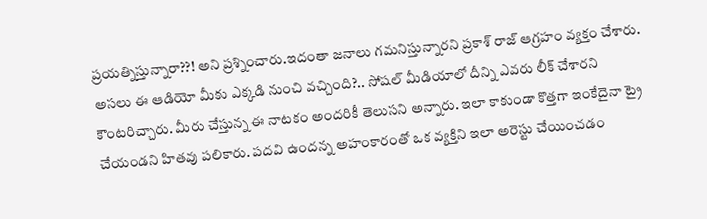ప్రయత్నిస్తున్నారా??! అని ప్రశ్నించారు.ఇదంతా జనాలు గమనిస్తున్నారని ప్రకాశ్ రాజ్ ఆగ్రహం వ్యక్తం చేశారు. అసలు ఈ ఆడియో మీకు ఎక్కడి నుంచి వచ్చింది?.. సోషల్ మీడియాలో దీన్ని ఎవరు లీక్ చేశారని కౌంటరిచ్చారు. మీరు చేస్తున్న ఈ నాటకం అందరికీ తెలుసని అన్నారు. ఇలా కాకుండా కొత్తగా ఇంకేదైనా ట్రై చేయండని హితవు పలికారు. పదవి ఉందన్న అహంకారంతో ఒక వ్యక్తిని ఇలా అరెస్టు చేయించడం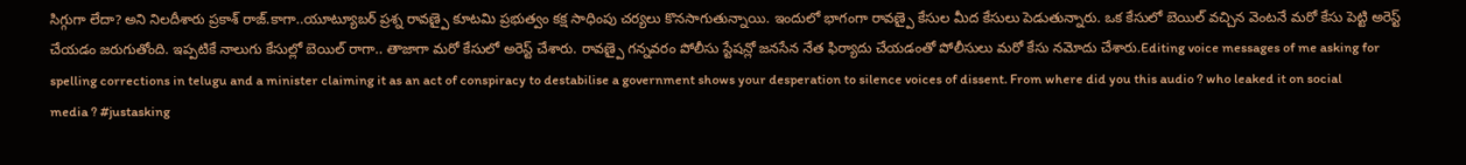సిగ్గుగా లేదా? అని నిలదీశారు ప్రకాశ్ రాజ్.కాగా..యూట్యూబర్ ప్రశ్న రావణ్పై కూటమి ప్రభుత్వం కక్ష సాధింపు చర్యలు కొనసాగుతున్నాయి. ఇందులో భాగంగా రావణ్పై కేసుల మీద కేసులు పెడుతున్నారు. ఒక కేసులో బెయిల్ వచ్చిన వెంటనే మరో కేసు పెట్టి అరెస్ట్ చేయడం జరుగుతోంది. ఇప్పటికే నాలుగు కేసుల్లో బెయిల్ రాగా.. తాజాగా మరో కేసులో అరెస్ట్ చేశారు. రావణ్పై గన్నవరం పోలీసు స్టేషన్లో జనసేన నేత ఫిర్యాదు చేయడంతో పోలీసులు మరో కేసు నమోదు చేశారు.Editing voice messages of me asking for spelling corrections in telugu and a minister claiming it as an act of conspiracy to destabilise a government shows your desperation to silence voices of dissent. From where did you this audio ? who leaked it on social media ? #justasking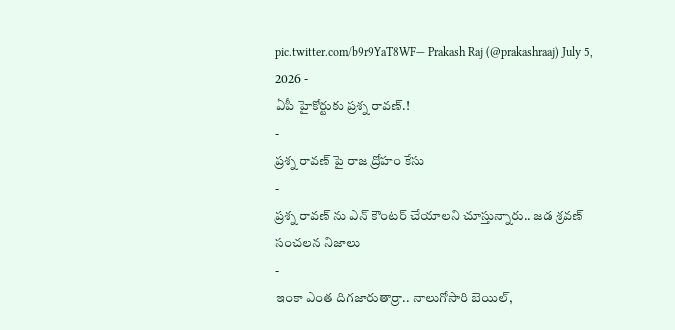pic.twitter.com/b9r9YaT8WF— Prakash Raj (@prakashraaj) July 5, 2026 -
ఏపీ హైకోర్టుకు ప్రశ్న రావణ్.!
-
ప్రశ్న రావణ్ పై రాజ ద్రోహం కేసు
-
ప్రశ్న రావణ్ ను ఎన్ కౌంటర్ చేయాలని చూస్తున్నారు.. జడ శ్రవణ్ సంచలన నిజాలు
-
ఇంకా ఎంత దిగజారుతార్రా.. నాలుగోసారి బెయిల్,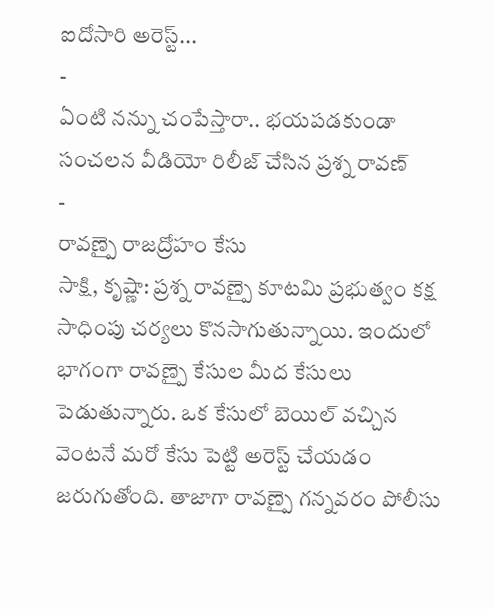ఐదోసారి అరెస్ట్...
-
ఏంటి నన్ను చంపేస్తారా.. భయపడకుండా సంచలన వీడియో రిలీజ్ చేసిన ప్రశ్న రావణ్
-
రావణ్పై రాజద్రోహం కేసు
సాక్షి, కృష్ణా: ప్రశ్న రావణ్పై కూటమి ప్రభుత్వం కక్ష సాధింపు చర్యలు కొనసాగుతున్నాయి. ఇందులో భాగంగా రావణ్పై కేసుల మీద కేసులు పెడుతున్నారు. ఒక కేసులో బెయిల్ వచ్చిన వెంటనే మరో కేసు పెట్టి అరెస్ట్ చేయడం జరుగుతోంది. తాజాగా రావణ్పై గన్నవరం పోలీసు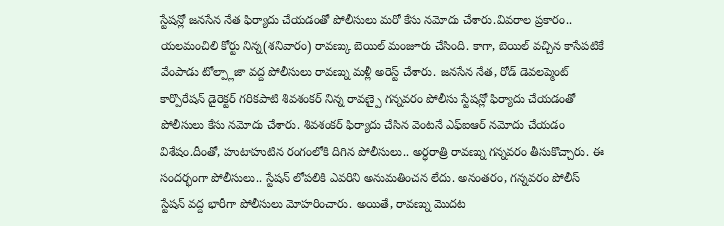స్టేషన్లో జనసేన నేత ఫిర్యాదు చేయడంతో పోలీసులు మరో కేసు నమోదు చేశారు.వివరాల ప్రకారం.. యలమంచిలి కోర్టు నిన్న(శనివారం) రావణ్కు బెయిల్ మంజూరు చేసింది. కాగా, బెయిల్ వచ్చిన కాసేపటికే వేంపాడు టోల్ప్లాజా వద్ద పోలీసులు రావణ్ను మళ్లీ అరెస్ట్ చేశారు. జనసేన నేత, రోడ్ డెవలప్మెంట్ కార్పొరేషన్ డైరెక్టర్ గరికపాటి శివశంకర్ నిన్న రావణ్పై గన్నవరం పోలీసు స్టేషన్లో ఫిర్యాదు చేయడంతో పోలీసులు కేసు నమోదు చేశారు. శివశంకర్ ఫిర్యాదు చేసిన వెంటనే ఎఫ్ఐఆర్ నమోదు చేయడం విశేషం.దీంతో, హుటాహుటిన రంగంలోకి దిగిన పోలీసులు.. అర్ధరాత్రి రావణ్ను గన్నవరం తీసుకొచ్చారు. ఈ సందర్భంగా పోలీసులు.. స్టేషన్ లోపలికి ఎవరిని అనుమతించన లేదు. అనంతరం, గన్నవరం పోలీస్ స్టేషన్ వద్ద భారీగా పోలీసులు మోహరించారు. అయితే, రావణ్ను మొదట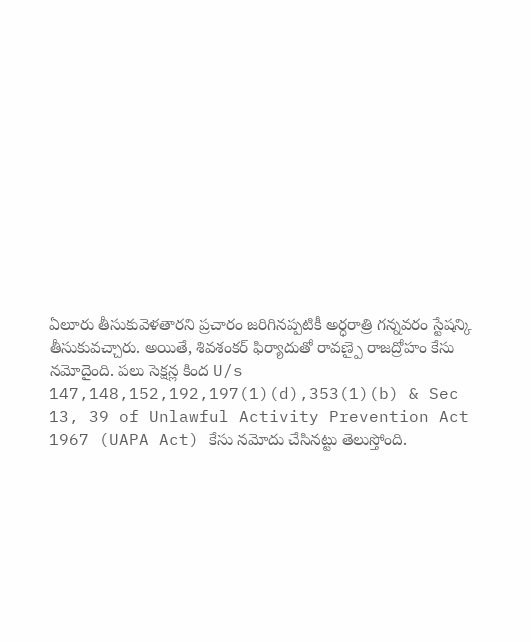ఏలూరు తీసుకువెళతారని ప్రచారం జరిగినప్పటికీ అర్ధరాత్రి గన్నవరం స్టేషన్కి తీసుకువచ్చారు. అయితే, శివశంకర్ ఫిర్యాదుతో రావణ్పై రాజద్రోహం కేసు నమోదైంది. పలు సెక్షన్ల కింద U/s 147,148,152,192,197(1)(d),353(1)(b) & Sec 13, 39 of Unlawful Activity Prevention Act 1967 (UAPA Act) కేసు నమోదు చేసినట్టు తెలుస్తోంది.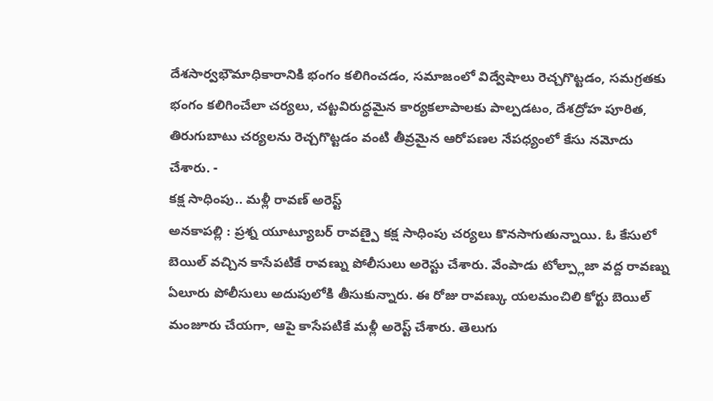దేశసార్వభౌమాధికారానికి భంగం కలిగించడం, సమాజంలో విద్వేషాలు రెచ్చగొట్టడం, సమగ్రతకు భంగం కలిగించేలా చర్యలు, చట్టవిరుద్ధమైన కార్యకలాపాలకు పాల్పడటం, దేశద్రోహ పూరిత, తిరుగుబాటు చర్యలను రెచ్చగొట్టడం వంటి తీవ్రమైన ఆరోపణల నేపధ్యంలో కేసు నమోదు చేశారు. -
కక్ష సాధింపు.. మళ్లీ రావణ్ అరెస్ట్
అనకాపల్లి : ప్రశ్న యూట్యూబర్ రావణ్పై కక్ష సాధింపు చర్యలు కొనసాగుతున్నాయి. ఓ కేసులో బెయిల్ వచ్చిన కాసేపటికే రావణ్ను పోలీసులు అరెస్టు చేశారు. వేంపాడు టోల్ప్లాజా వద్ద రావణ్ను ఏలూరు పోలీసులు అదుపులోకి తీసుకున్నారు. ఈ రోజు రావణ్కు యలమంచిలి కోర్టు బెయిల్ మంజూరు చేయగా, ఆపై కాసేపటికే మళ్లీ అరెస్ట్ చేశారు. తెలుగు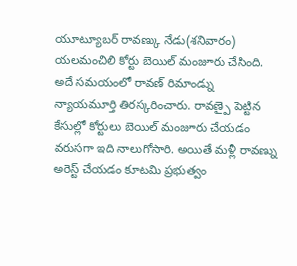యూట్యూబర్ రావణ్కు నేడు(శనివారం) యలమంచిలి కోర్టు బెయిల్ మంజూరు చేసింది. అదే సమయంలో రావణ్ రిమాండ్ను న్యాయమూర్తి తిరస్కరించారు. రావణ్పై పెట్టిన కేసుల్లో కోర్టులు బెయిల్ మంజూరు చేయడం వరుసగా ఇది నాలుగోసారి. అయితే మళ్లీ రావణ్ను అరెస్ట్ చేయడం కూటమి ప్రభుత్వం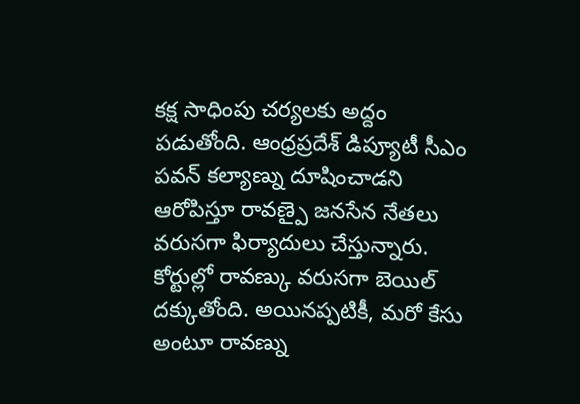కక్ష సాధింపు చర్యలకు అద్దం పడుతోంది. ఆంధ్రప్రదేశ్ డిప్యూటీ సీఎం పవన్ కల్యాణ్ను దూషించాడని ఆరోపిస్తూ రావణ్పై జనసేన నేతలు వరుసగా ఫిర్యాదులు చేస్తున్నారు. కోర్టుల్లో రావణ్కు వరుసగా బెయిల్ దక్కుతోంది. అయినప్పటికీ, మరో కేసు అంటూ రావణ్ను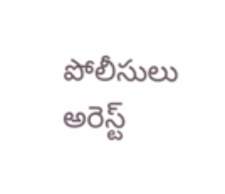పోలీసులు అరెస్ట్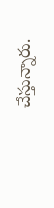చేస్తున్నారు.